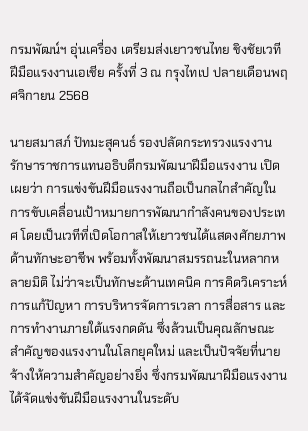กรมพัฒน์ฯ อุ่นเครื่อง เตรียมส่งเยาวชนไทย ชิงชัยเวทีฝีมือแรงงานเอเชีย ครั้งที่ 3 ณ กรุงไทเป ปลายเดือนพฤศจิกายน 2568

นายสมาสภ์ ปัทมะสุคนธ์ รองปลัดกระทรวงแรงงาน รักษาราชการแทนอธิบดีกรมพัฒนาฝีมือแรงงาน เปิดเผยว่า การแข่งขันฝีมือแรงงานถือเป็นกลไกสำคัญในการขับเคลื่อนเป้าหมายการพัฒนากำลังคนของประเทศ โดยเป็นเวทีที่เปิดโอกาสให้เยาวชนได้แสดงศักยภาพด้านทักษะอาชีพ พร้อมทั้งพัฒนาสมรรถนะในหลากหลายมิติ ไม่ว่าจะเป็นทักษะด้านเทคนิค การคิดวิเคราะห์ การแก้ปัญหา การบริหารจัดการเวลา การสื่อสาร และการทำงานภายใต้แรงกดดัน ซึ่งล้วนเป็นคุณลักษณะสำคัญของแรงงานในโลกยุคใหม่ และเป็นปัจจัยที่นายจ้างให้ความสำคัญอย่างยิ่ง ซึ่งกรมพัฒนาฝีมือแรงงาน ได้จัดแข่งขันฝีมือแรงงานในระดับ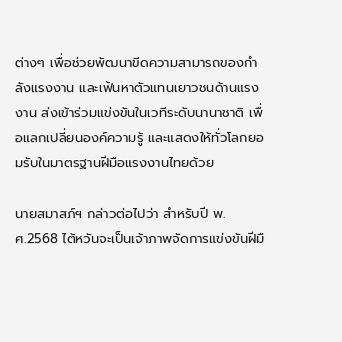ต่างๆ เพื่อช่วยพัฒนาขีดความสามารถของกำลังแรงงาน และเฟ้นหาตัวแทนเยาวชนด้านแรงงาน ส่งเข้าร่วมแข่งขันในเวทีระดับนานาชาติ เพื่อแลกเปลี่ยนองค์ความรู้ และแสดงให้ทั่วโลกยอมรับในมาตรฐานฝีมือแรงงานไทยด้วย

นายสมาสภ์ฯ กล่าวต่อไปว่า สำหรับปี พ.ศ.2568 ไต้หวันจะเป็นเจ้าภาพจัดการแข่งขันฝีมื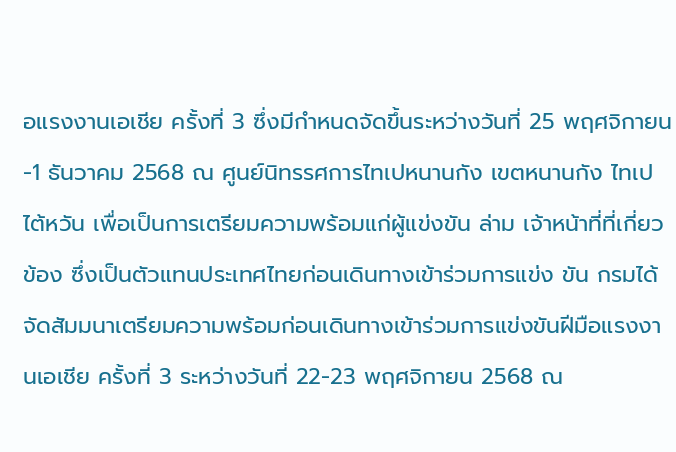อแรงงานเอเชีย ครั้งที่ 3 ซึ่งมีกำหนดจัดขึ้นระหว่างวันที่ 25 พฤศจิกายน-1 ธันวาคม 2568 ณ ศูนย์นิทรรศการไทเปหนานกัง เขตหนานกัง ไทเป ไต้หวัน เพื่อเป็นการเตรียมความพร้อมแก่ผู้แข่งขัน ล่าม เจ้าหน้าที่ที่เกี่ยวข้อง ซึ่งเป็นตัวแทนประเทศไทยก่อนเดินทางเข้าร่วมการแข่ง ขัน กรมได้จัดสัมมนาเตรียมความพร้อมก่อนเดินทางเข้าร่วมการแข่งขันฝีมือแรงงานเอเชีย ครั้งที่ 3 ระหว่างวันที่ 22-23 พฤศจิกายน 2568 ณ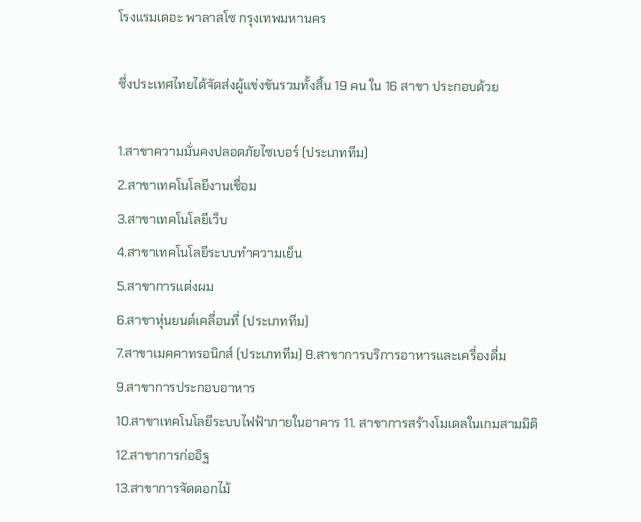โรงแรมเดอะ พาลาสโซ กรุงเทพมหานคร

ซึ่งประเทศไทยได้จัดส่งผู้แข่งขันรวมทั้งสิ้น 19 คน ใน 16 สาขา ประกอบด้วย

1.สาขาความมั่นคงปลอดภัยไซเบอร์ (ประเภททีม)
2.สาขาเทคโนโลยีงานเชื่อม
3.สาขาเทคโนโลยีเว็บ
4.สาขาเทคโนโลยีระบบทำความเย็น
5.สาขาการแต่งผม
6.สาขาหุ่นยนต์เคลื่อนที่ (ประเภททีม)
7.สาขาเมคคาทรอนิกส์ (ประเภททีม) 8.สาขาการบริการอาหารและเครื่องดื่ม
9.สาขาการประกอบอาหาร
10.สาขาเทคโนโลยีระบบไฟฟ้าภายในอาคาร 11. สาขาการสร้างโมเดลในเกมสามมิติ
12.สาขาการก่ออิฐ
13.สาขาการจัดดอกไม้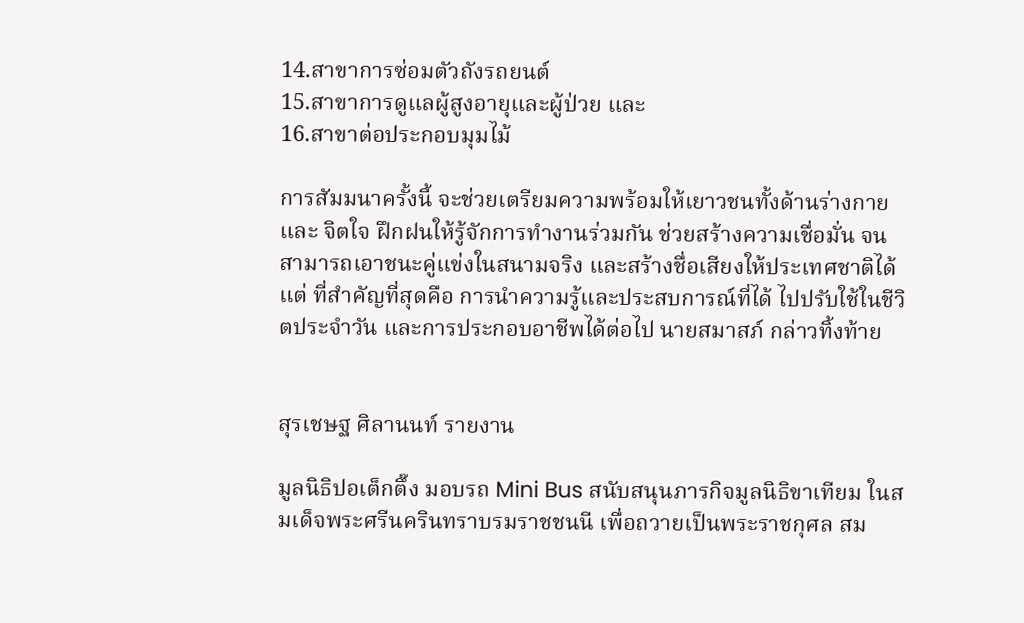14.สาขาการซ่อมตัวถังรถยนต์
15.สาขาการดูแลผู้สูงอายุและผู้ป่วย และ
16.สาขาต่อประกอบมุมไม้

การสัมมนาครั้งนี้ จะช่วยเตรียมความพร้อมให้เยาวชนทั้งด้านร่างกาย และ จิตใจ ฝึกฝนให้รู้จักการทำงานร่วมกัน ช่วยสร้างความเชื่อมั่น จนสามารถเอาชนะคู่แข่งในสนามจริง และสร้างชื่อเสียงให้ประเทศชาติได้แต่ ที่สำคัญที่สุดคือ การนำความรู้และประสบการณ์ที่ได้ ไปปรับใช้ในชีวิตประจำวัน และการประกอบอาชีพได้ต่อไป นายสมาสภ์ กล่าวทิ้งท้าย


สุรเชษฐ ศิลานนท์ รายงาน

มูลนิธิปอเต็กตึ๊ง มอบรถ Mini Bus สนับสนุนภารกิจมูลนิธิขาเทียม ในสมเด็จพระศรีนครินทราบรมราชชนนี เพื่อถวายเป็นพระราชกุศล สม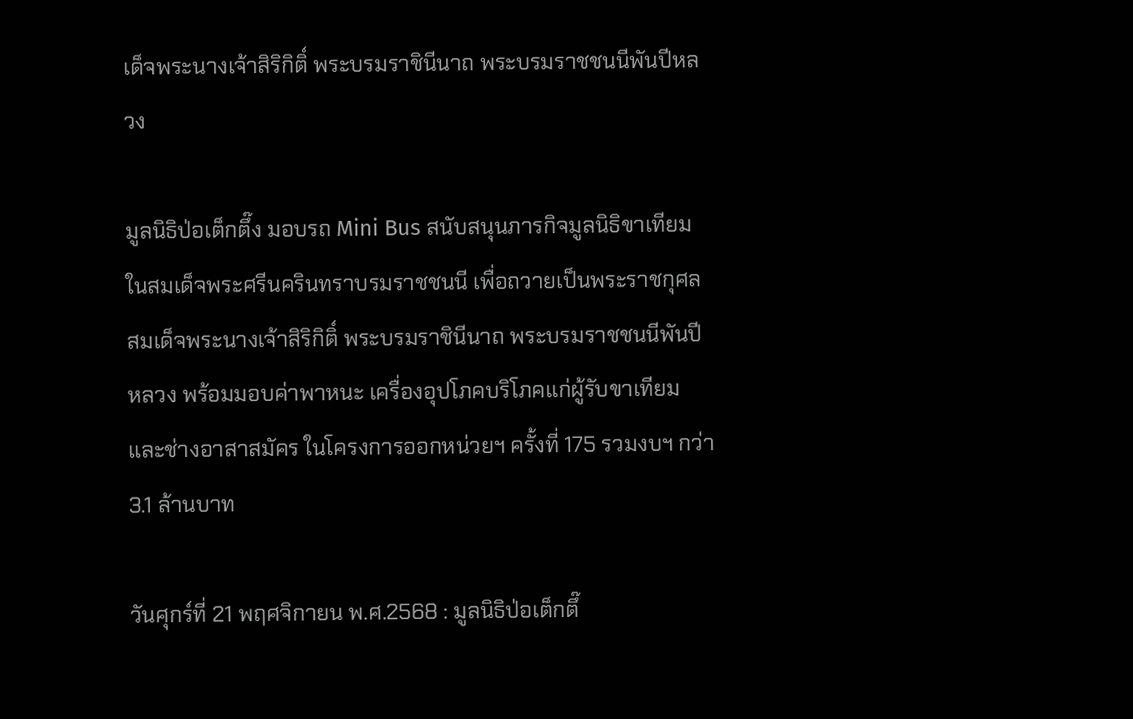เด็จพระนางเจ้าสิริกิติ์ พระบรมราชินีนาถ พระบรมราชชนนีพันปีหลวง

มูลนิธิป่อเต็กตึ๊ง มอบรถ Mini Bus สนับสนุนภารกิจมูลนิธิขาเทียม ในสมเด็จพระศรีนครินทราบรมราชชนนี เพื่อถวายเป็นพระราชกุศล สมเด็จพระนางเจ้าสิริกิติ์ พระบรมราชินีนาถ พระบรมราชชนนีพันปีหลวง พร้อมมอบค่าพาหนะ เครื่องอุปโภคบริโภคแก่ผู้รับขาเทียม และช่างอาสาสมัคร ในโครงการออกหน่วยฯ ครั้งที่ 175 รวมงบฯ กว่า 3.1 ล้านบาท

วันศุกร์ที่ 21 พฤศจิกายน พ.ศ.2568 : มูลนิธิป่อเต็กตึ๊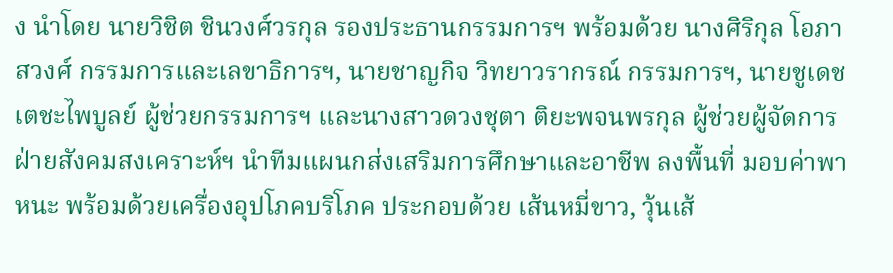ง นำโดย นายวิชิต ชินวงศ์วรกุล รองประธานกรรมการฯ พร้อมด้วย นางศิริกุล โอภาสวงศ์ กรรมการและเลขาธิการฯ, นายชาญกิจ วิทยาวรากรณ์ กรรมการฯ, นายชูเดช เตชะไพบูลย์ ผู้ช่วยกรรมการฯ และนางสาวดวงชุตา ติยะพจนพรกุล ผู้ช่วยผู้จัดการฝ่ายสังคมสงเคราะห์ฯ นำทีมแผนกส่งเสริมการศึกษาและอาชีพ ลงพื้นที่ มอบค่าพาหนะ พร้อมด้วยเครื่องอุปโภคบริโภค ประกอบด้วย เส้นหมี่ขาว, วุ้นเส้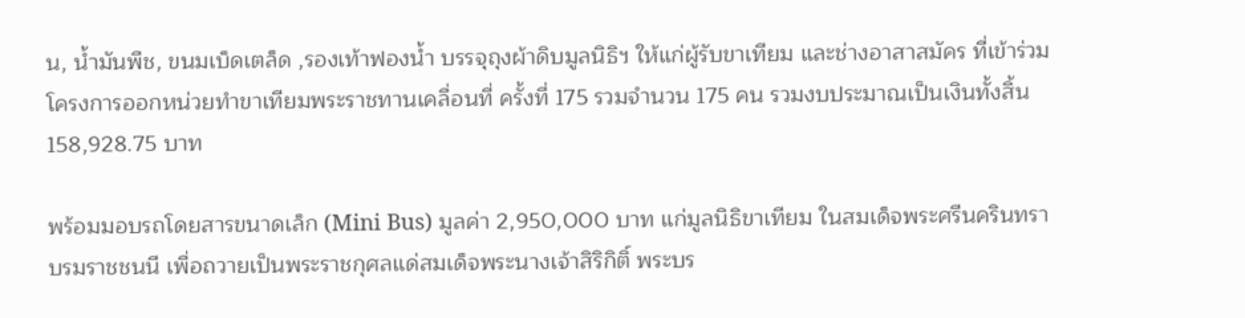น, น้ำมันพืช, ขนมเบ็ดเตล็ด ,รองเท้าฟองน้ำ บรรจุถุงผ้าดิบมูลนิธิฯ ให้แก่ผู้รับขาเทียม และช่างอาสาสมัคร ที่เข้าร่วมโครงการออกหน่วยทำขาเทียมพระราชทานเคลื่อนที่ ครั้งที่ 175 รวมจำนวน 175 คน รวมงบประมาณเป็นเงินทั้งสิ้น 158,928.75 บาท

พร้อมมอบรถโดยสารขนาดเล็ก (Mini Bus) มูลค่า 2,950,000 บาท แก่มูลนิธิขาเทียม ในสมเด็จพระศรีนครินทราบรมราชชนนี เพื่อถวายเป็นพระราชกุศลแด่สมเด็จพระนางเจ้าสิริกิติ์ พระบร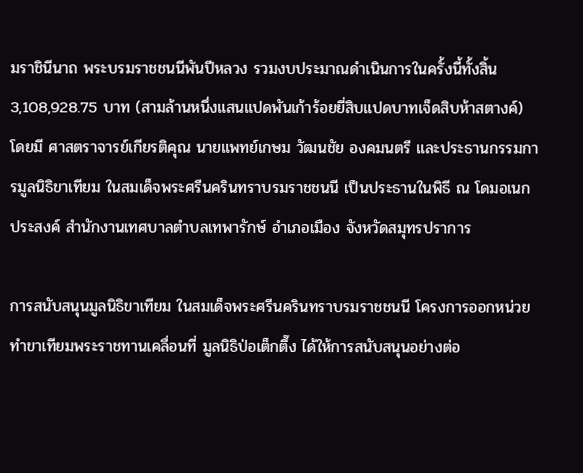มราชินีนาถ พระบรมราชชนนีพันปีหลวง รวมงบประมาณดำเนินการในครั้งนี้ทั้งสิ้น 3,108,928.75 บาท (สามล้านหนึ่งแสนแปดพันเก้าร้อยยี่สิบแปดบาทเจ็ดสิบห้าสตางค์) โดยมี ศาสตราจารย์เกียรติคุณ นายแพทย์เกษม วัฒนชัย องคมนตรี และประธานกรรมการมูลนิธิขาเทียม ในสมเด็จพระศรีนครินทราบรมราชชนนี เป็นประธานในพิธี ณ โดมอเนกประสงค์ สำนักงานเทศบาลตำบลเทพารักษ์ อำเภอเมือง จังหวัดสมุทรปราการ

การสนับสนุนมูลนิธิขาเทียม ในสมเด็จพระศรีนครินทราบรมราชชนนี โครงการออกหน่วยทำขาเทียมพระราชทานเคลื่อนที่ มูลนิธิป่อเต็กตึ๊ง ได้ให้การสนับสนุนอย่างต่อ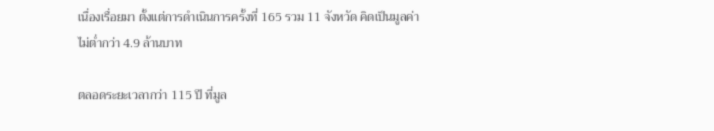เนื่องเรื่อยมา ตั้งแต่การดำเนินการครั้งที่ 165 รวม 11 จังหวัด คิดเป็นมูลค่าไม่ต่ำกว่า 4.9 ล้านบาท

ตลอดระยะเวลากว่า 115 ปี ที่มูล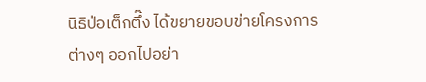นิธิป่อเต็กตึ๊ง ได้ขยายขอบข่ายโครงการต่างๆ ออกไปอย่า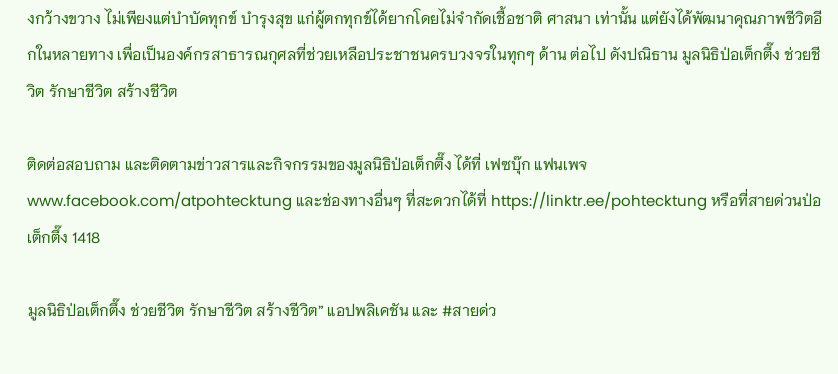งกว้างขวาง ไม่เพียงแต่บำบัดทุกข์ บำรุงสุข แก่ผู้ตกทุกข์ได้ยากโดยไม่จำกัดเชื้อชาติ ศาสนา เท่านั้น แต่ยังได้พัฒนาคุณภาพชีวิตอีกในหลายทาง เพื่อเป็นองค์กรสาธารณกุศลที่ช่วยเหลือประชาชนครบวงจรในทุกๆ ด้าน ต่อไป ดังปณิธาน มูลนิธิป่อเต็กตึ๊ง ช่วยชีวิต รักษาชีวิต สร้างชีวิต

ติดต่อสอบถาม และติดตามข่าวสารและกิจกรรมของมูลนิธิป่อเต็กตึ๊ง ได้ที่ เฟซบุ๊ก แฟนเพจ www.facebook.com/atpohtecktung และช่องทางอื่นๆ ที่สะดวกได้ที่ https://linktr.ee/pohtecktung หรือที่สายด่วนป่อเต็กตึ๊ง 1418

มูลนิธิป่อเต็กตึ๊ง ช่วยชีวิต รักษาชีวิต สร้างชีวิต” แอปพลิเคชัน และ #สายด่ว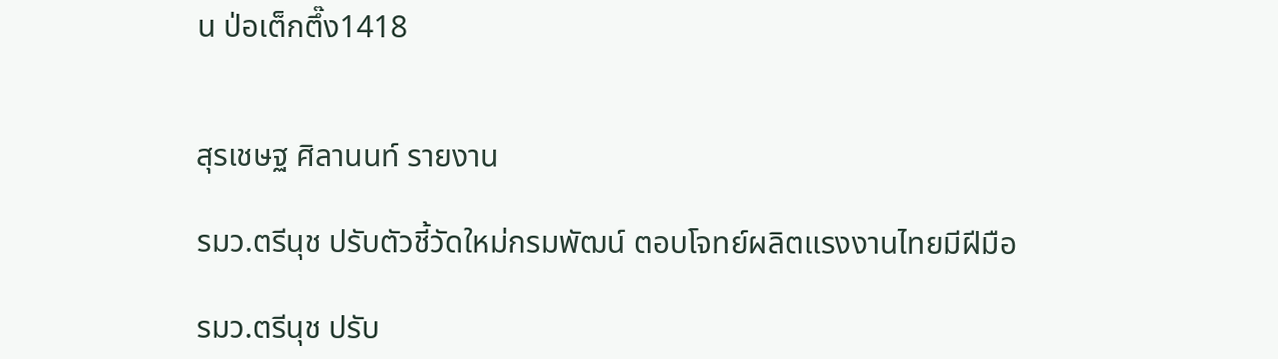น ป่อเต็กตึ๊ง1418


สุรเชษฐ ศิลานนท์ รายงาน

รมว.ตรีนุช ปรับตัวชี้วัดใหม่กรมพัฒน์ ตอบโจทย์ผลิตแรงงานไทยมีฝีมือ

รมว.ตรีนุช ปรับ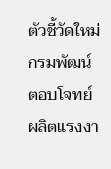ตัวชี้วัดใหม่กรมพัฒน์ ตอบโจทย์ผลิตแรงงา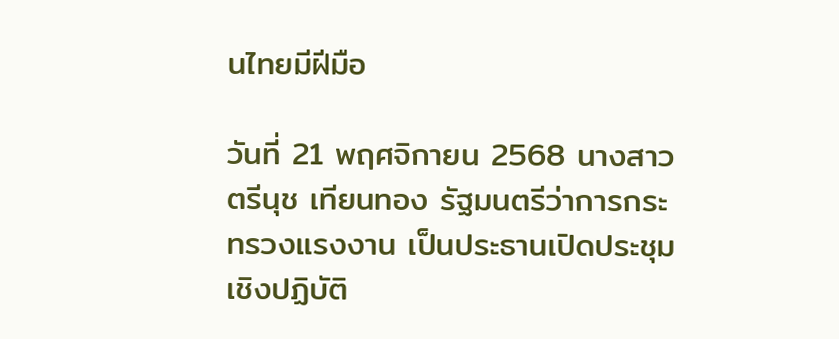นไทยมีฝีมือ

วันที่ 21 พฤศจิกายน 2568 นางสาวตรีนุช เทียนทอง รัฐมนตรีว่าการกระทรวงแรงงาน เป็นประธานเปิดประชุมเชิงปฏิบัติ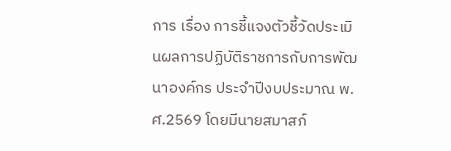การ เรื่อง การชี้แจงตัวชี้วัดประเมินผลการปฏิบัติราชการกับการพัฒนาองค์กร ประจำปีงบประมาณ พ.ศ.2569 โดยมีนายสมาสภ์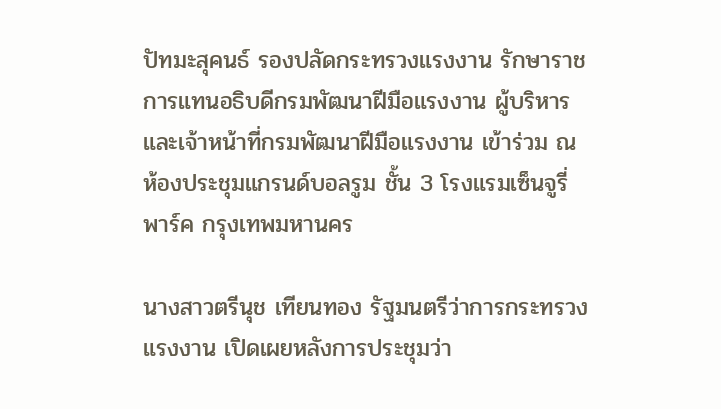ปัทมะสุคนธ์ รองปลัดกระทรวงแรงงาน รักษาราชการแทนอธิบดีกรมพัฒนาฝีมือแรงงาน ผู้บริหารและเจ้าหน้าที่กรมพัฒนาฝีมือแรงงาน เข้าร่วม ณ ห้องประชุมแกรนด์บอลรูม ชั้น 3 โรงแรมเซ็นจูรี่ พาร์ค กรุงเทพมหานคร

นางสาวตรีนุช เทียนทอง รัฐมนตรีว่าการกระทรวงแรงงาน เปิดเผยหลังการประชุมว่า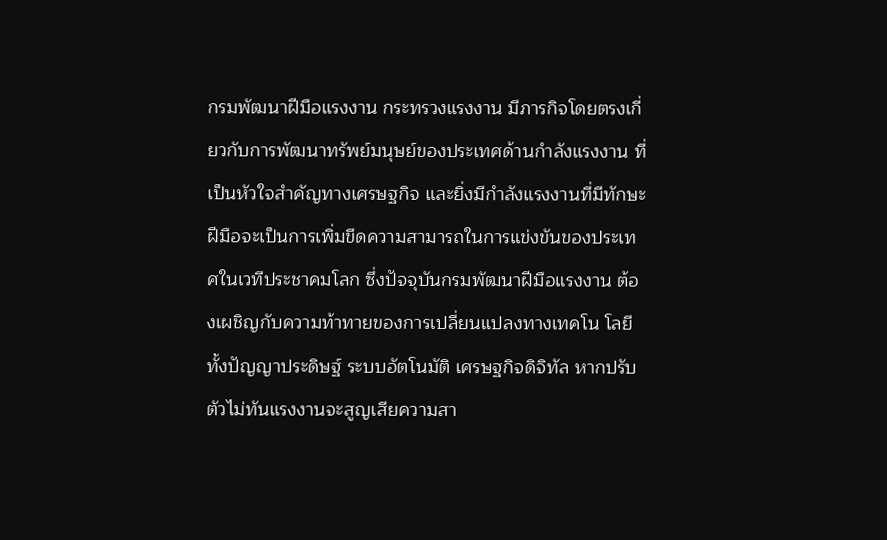กรมพัฒนาฝีมือแรงงาน กระทรวงแรงงาน มีภารกิจโดยตรงเกี่ยวกับการพัฒนาทรัพย์มนุษย์ของประเทศด้านกำลังแรงงาน ที่เป็นหัวใจสำคัญทางเศรษฐกิจ และยิ่งมีกำลังแรงงานที่มีทักษะฝีมือจะเป็นการเพิ่มขีดความสามารถในการแข่งขันของประเทศในเวทีประชาคมโลก ซึ่งปัจจุบันกรมพัฒนาฝีมือแรงงาน ต้องเผชิญกับความท้าทายของการเปลี่ยนแปลงทางเทคโน โลยีทั้งปัญญาประดิษฐ์ ระบบอัตโนมัติ เศรษฐกิจดิจิทัล หากปรับตัวไม่ทันแรงงานจะสูญเสียความสา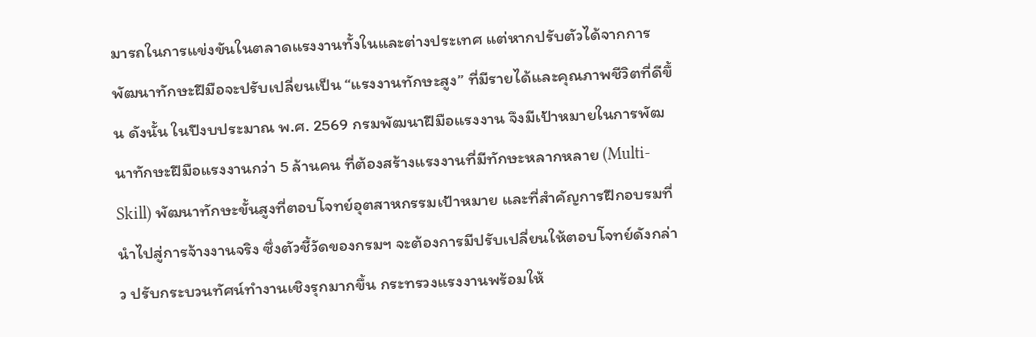มารถในการแข่งขันในตลาดแรงงานทั้งในและต่างประเทศ แต่หากปรับตัวได้จากการพัฒนาทักษะฝีมือจะปรับเปลี่ยนเป็น “แรงงานทักษะสูง” ที่มีรายได้และคุณภาพชีวิตที่ดีขึ้น ดังนั้น ในปีงบประมาณ พ.ศ. 2569 กรมพัฒนาฝีมือแรงงาน จึงมีเป้าหมายในการพัฒนาทักษะฝีมือแรงงานกว่า 5 ล้านคน ที่ต้องสร้างแรงงานที่มีทักษะหลากหลาย (Multi-Skill) พัฒนาทักษะขั้นสูงที่ตอบโจทย์อุตสาหกรรมเป้าหมาย และที่สำคัญการฝึกอบรมที่นำไปสู่การจ้างงานจริง ซึ่งตัวชี้วัดของกรมฯ จะต้องการมีปรับเปลี่ยนให้ตอบโจทย์ดังกล่าว ปรับกระบวนทัศน์ทำงานเชิงรุกมากขึ้น กระทรวงแรงงานพร้อมให้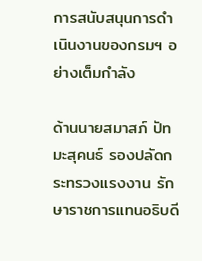การสนับสนุนการดำเนินงานของกรมฯ อย่างเต็มกำลัง

ด้านนายสมาสภ์ ปัทมะสุคนธ์ รองปลัดกระทรวงแรงงาน รักษาราชการแทนอธิบดี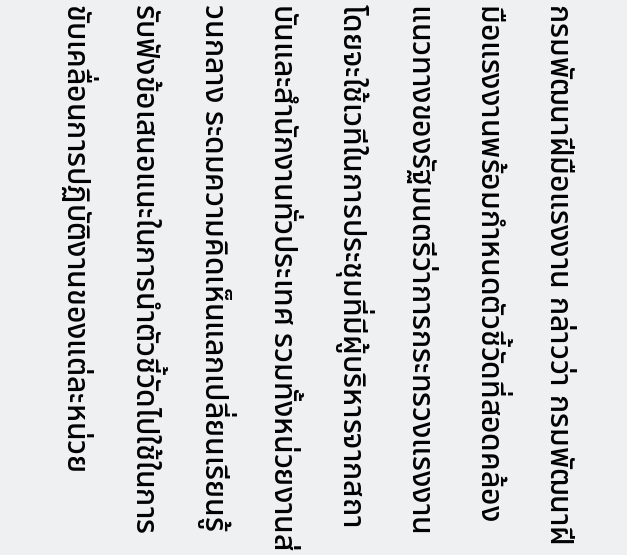กรมพัฒนาฝีมือแรงงาน กล่าวว่า กรมพัฒนาฝีมือแรงงานพร้อมกำหนดตัวชี้วัดที่สอดคล้องแนวทางของรัฐมนตรีว่าการกระทรวงแรงงาน โดยจะใช้เวทีในการประชุมที่มีผู้บริหารจากสถาบันและสำนักงานทั่วประเทศ รวมทั้งหน่วยงานส่วนกลาง ระดมความคิดเห็นแลกเปลี่ยนเรียนรู้ รับฟังข้อเสนอแนะในการนำตัวชี้วัดไปใช้ในการขับเคลื่อนการปฏิบัติงานของแต่ละหน่วย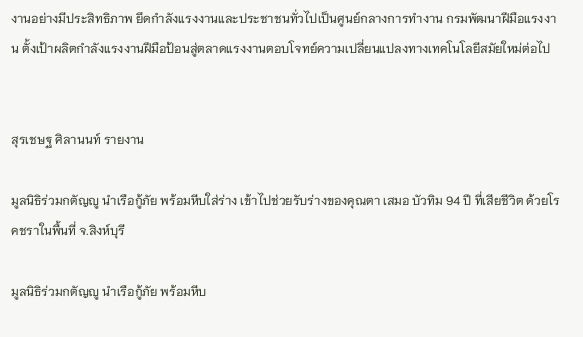งานอย่างมีประสิทธิภาพ ยึดกำลังแรงงานและประชาชนทั่วไปเป็นศูนย์กลางการทำงาน กรมพัฒนาฝีมือแรงงาน ตั้งเป้าผลิตกำลังแรงงานฝีมือป้อนสู่ตลาดแรงงานตอบโจทย์ความเปลี่ยนแปลงทางเทคโนโลยีสมัยใหม่ต่อไป


สุรเชษฐ ศิลานนท์ รายงาน

มูลนิธิร่วมกตัญญู นำเรือกู้ภัย พร้อมหีบใส่ร่าง เข้าไปช่วยรับร่างของคุณตา เสมอ บัวทิม 94 ปี ที่เสียชีวิต ด้วยโรคชราในพื้นที่ จ.สิงห์บุรี

มูลนิธิร่วมกตัญญู นำเรือกู้ภัย พร้อมหีบ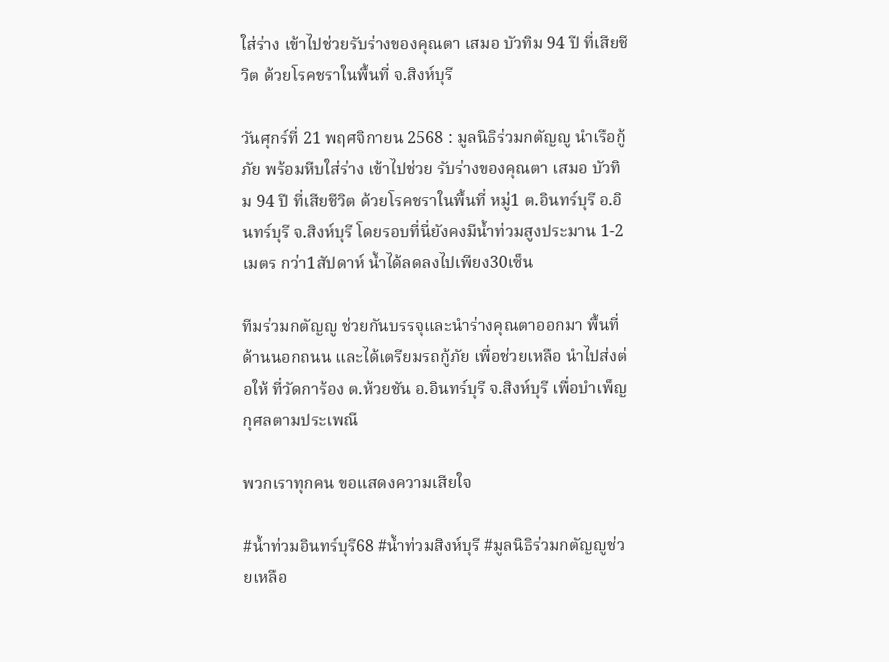ใส่ร่าง เข้าไปช่วยรับร่างของคุณตา เสมอ บัวทิม 94 ปี ที่เสียชีวิต ด้วยโรคชราในพื้นที่ จ.สิงห์บุรี

วันศุกร์ที่ 21 พฤศจิกายน 2568 : มูลนิธิร่วมกตัญญู นำเรือกู้ภัย พร้อมหีบใส่ร่าง เข้าไปช่วย รับร่างของคุณตา เสมอ บัวทิม 94 ปี ที่เสียชีวิต ด้วยโรคชราในพื้นที่ หมู่1 ต.อินทร์บุรี อ.อินทร์บุรี จ.สิงห์บุรี โดยรอบที่นี่ยังคงมีน้ำท่วมสูงประมาน 1-2 เมตร กว่า1สัปดาห์ น้ำได้ลดลงไปเพียง30เซ็น

ทีมร่วมกตัญญู ช่วยกันบรรจุและนำร่างคุณตาออกมา พื้นที่ด้านนอกถนน และได้เตรียมรถกู้ภัย เพื่อช่วยเหลือ นำไปส่งต่อให้ ที่วัดการ้อง ต.ห้วยชัน อ.อินทร์บุรี จ.สิงห์บุรี เพื่อบำเพ็ญกุศลตามประเพณี

พวกเราทุกคน ขอแสดงความเสียใจ

#น้ำท่วมอินทร์บุรี68 #น้ำท่วมสิงห์บุรี #มูลนิธิร่วมกตัญญูช่วยเหลือ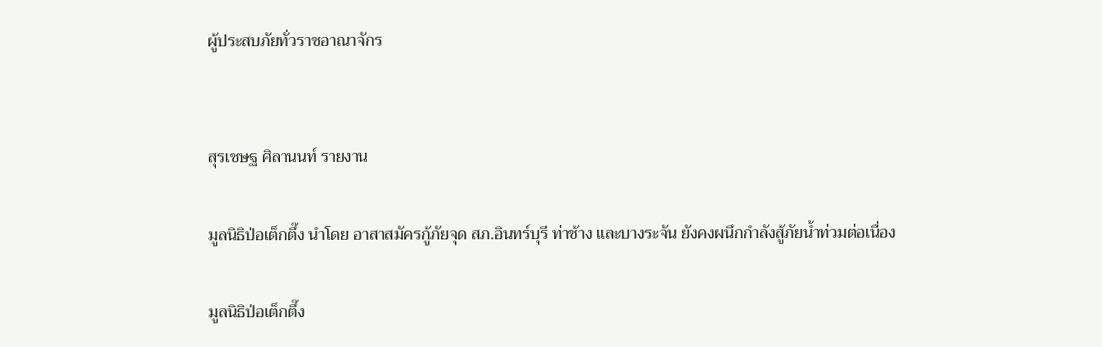ผู้ประสบภัยทั่วราชอาณาจักร


สุรเชษฐ ศิลานนท์ รายงาน

มูลนิธิป่อเต็กตึ๊ง นำโดย อาสาสมัครกู้ภัยจุด สภ.อินทร์บุรี ท่าช้าง และบางระจัน ยังคงผนึกกำลังสู้ภัยน้ำท่วมต่อเนื่อง

มูลนิธิป่อเต็กตึ๊ง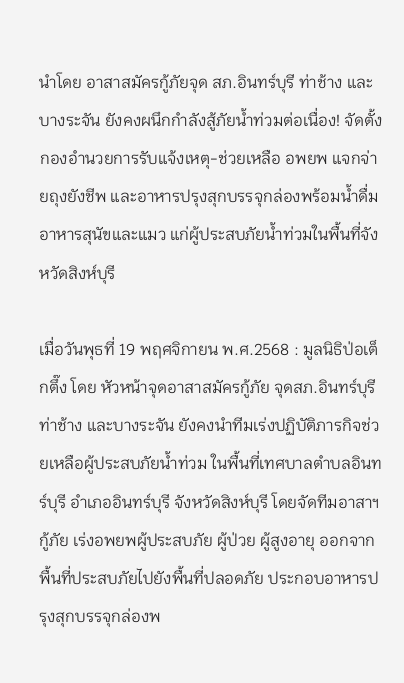นำโดย อาสาสมัครกู้ภัยจุด สภ.อินทร์บุรี ท่าช้าง และบางระจัน ยังคงผนึกกำลังสู้ภัยน้ำท่วมต่อเนื่อง! จัดตั้งกองอำนวยการรับแจ้งเหตุ-ช่วยเหลือ อพยพ แจกจ่ายถุงยังชีพ และอาหารปรุงสุกบรรจุกล่องพร้อมน้ำดื่ม อาหารสุนัขและแมว แก่ผู้ประสบภัยน้ำท่วมในพื้นที่จังหวัดสิงห์บุรี

เมื่อวันพุธที่ 19 พฤศจิกายน พ.ศ.2568 : มูลนิธิป่อเต็กตึ๊ง โดย หัวหน้าจุดอาสาสมัครกู้ภัย จุดสภ.อินทร์บุรี ท่าช้าง และบางระจัน ยังคงนำทีมเร่งปฏิบัติภารกิจช่วยเหลือผู้ประสบภัยน้ำท่วม ในพื้นที่เทศบาลตำบลอินทร์บุรี อำเภออินทร์บุรี จังหวัดสิงห์บุรี โดยจัดทีมอาสาฯ กู้ภัย เร่งอพยพผู้ประสบภัย ผู้ป่วย ผู้สูงอายุ ออกจากพื้นที่ประสบภัยไปยังพื้นที่ปลอดภัย ประกอบอาหารปรุงสุกบรรจุกล่องพ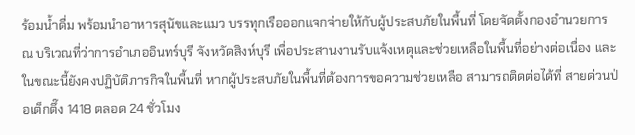ร้อมน้ำดื่ม พร้อมนำอาหารสุนัขและแมว บรรทุกเรือออกแจกจ่ายให้กับผู้ประสบภัยในพื้นที่ โดยจัดตั้งกองอำนวยการ ณ บริเวณที่ว่าการอำเภออินทร์บุรี จังหวัดสิงห์บุรี เพื่อประสานงานรับแจ้งเหตุและช่วยเหลือในพื้นที่อย่างต่อเนื่อง และในขณะนี้ยังคงปฏิบัติภารกิจในพื้นที่ หากผู้ประสบภัยในพื้นที่ต้องการขอความช่วยเหลือ สามารถติดต่อได้ที่ สายด่วนป่อเต็กตึ๊ง 1418 ตลอด 24 ชั่วโมง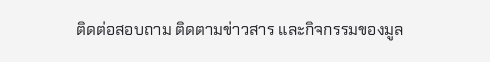ติดต่อสอบถาม ติดตามข่าวสาร และกิจกรรมของมูล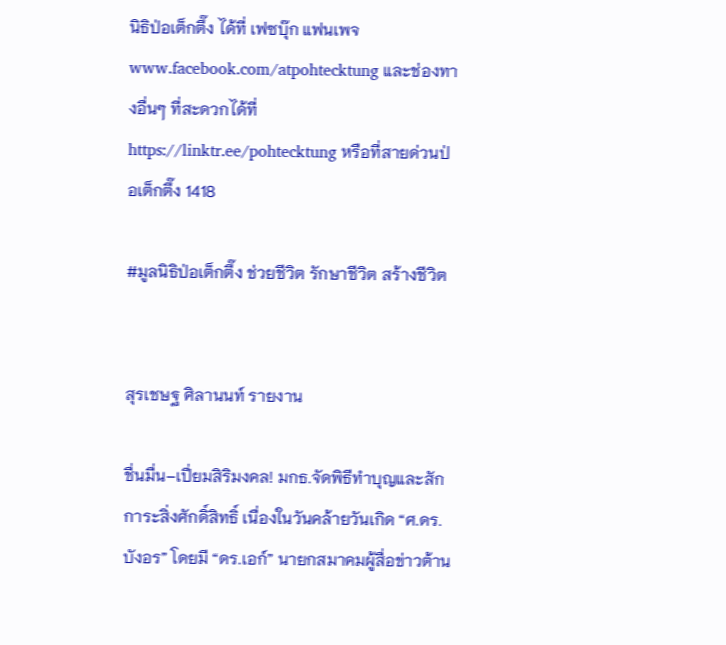นิธิป่อเต็กตึ๊ง ได้ที่ เฟซบุ๊ก แฟนเพจ www.facebook.com/atpohtecktung และช่องทางอื่นๆ ที่สะดวกได้ที่ https://linktr.ee/pohtecktung หรือที่สายด่วนป่อเต็กตึ๊ง 1418

#มูลนิธิป่อเต็กตึ๊ง ช่วยชีวิต รักษาชีวิต สร้างชีวิต


สุรเชษฐ ศิลานนท์ รายงาน

ชื่นมื่น–เปี่ยมสิริมงคล! มกธ.จัดพิธีทำบุญและสักการะสิ่งศักดิ์สิทธิ์ เนื่องในวันคล้ายวันเกิด “ศ.ดร.บังอร” โดยมี “ดร.เอก์” นายกสมาคมผู้สื่อข่าวต้าน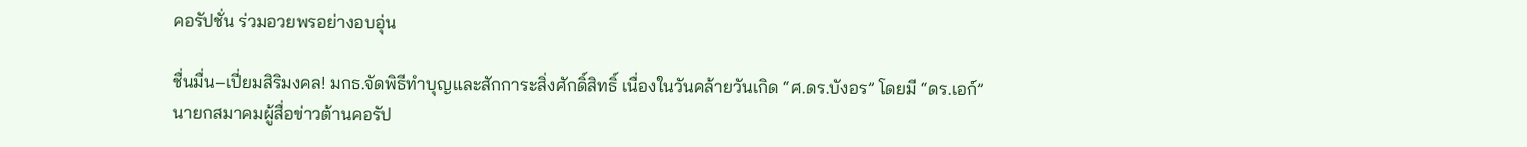คอรัปชั่น ร่วมอวยพรอย่างอบอุ่น

ชื่นมื่น–เปี่ยมสิริมงคล! มกธ.จัดพิธีทำบุญและสักการะสิ่งศักดิ์สิทธิ์ เนื่องในวันคล้ายวันเกิด “ศ.ดร.บังอร” โดยมี “ดร.เอก์” นายกสมาคมผู้สื่อข่าวต้านคอรัป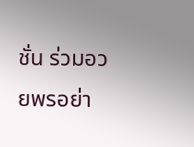ชั่น ร่วมอวยพรอย่า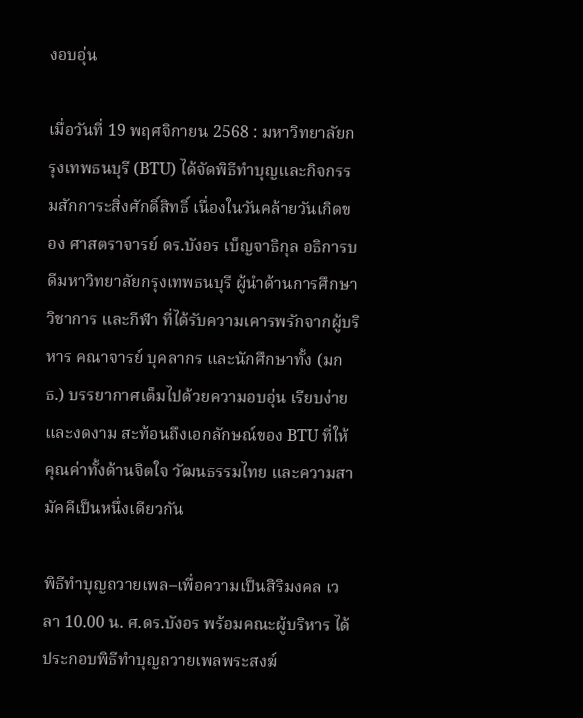งอบอุ่น

เมื่อวันที่ 19 พฤศจิกายน 2568 : มหาวิทยาลัยกรุงเทพธนบุรี (BTU) ได้จัดพิธีทำบุญและกิจกรรมสักการะสิ่งศักดิ์สิทธิ์ เนื่องในวันคล้ายวันเกิดของ ศาสตราจารย์ ดร.บังอร เบ็ญจาธิกุล อธิการบดีมหาวิทยาลัยกรุงเทพธนบุรี ผู้นำด้านการศึกษา วิชาการ และกีฬา ที่ได้รับความเคารพรักจากผู้บริหาร คณาจารย์ บุคลากร และนักศึกษาทั้ง (มกธ.) บรรยากาศเต็มไปด้วยความอบอุ่น เรียบง่าย และงดงาม สะท้อนถึงเอกลักษณ์ของ BTU ที่ให้คุณค่าทั้งด้านจิตใจ วัฒนธรรมไทย และความสามัคคีเป็นหนึ่งเดียวกัน

พิธีทำบุญถวายเพล–เพื่อความเป็นสิริมงคล เวลา 10.00 น. ศ.ดร.บังอร พร้อมคณะผู้บริหาร ได้ประกอบพิธีทำบุญถวายเพลพระสงฆ์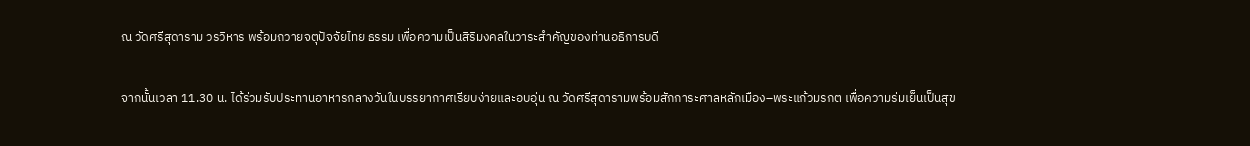ณ วัดศรีสุดาราม วรวิหาร พร้อมถวายจตุปัจจัยไทย ธรรม เพื่อความเป็นสิริมงคลในวาระสำคัญของท่านอธิการบดี

จากนั้นเวลา 11.30 น. ได้ร่วมรับประทานอาหารกลางวันในบรรยากาศเรียบง่ายและอบอุ่น ณ วัดศรีสุดารามพร้อมสักการะศาลหลักเมือง–พระแก้วมรกต เพื่อความร่มเย็นเป็นสุข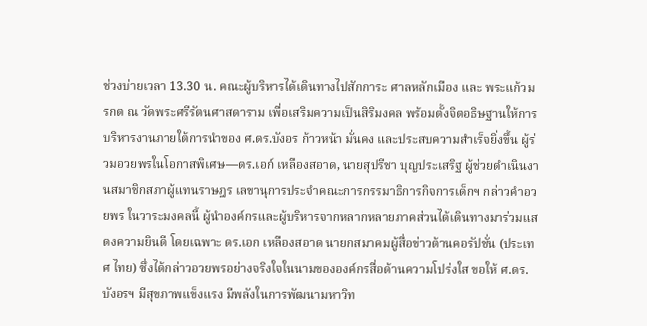ช่วงบ่ายเวลา 13.30 น. คณะผู้บริหารได้เดินทางไปสักการะ ศาลหลักเมือง และ พระแก้วมรกต ณ วัดพระศรีรัตนศาสดาราม เพื่อเสริมความเป็นสิริมงคล พร้อมตั้งจิตอธิษฐานให้การบริหารงานภายใต้การนำของ ศ.ดร.บังอร ก้าวหน้า มั่นคง และประสบความสำเร็จยิ่งขึ้น ผู้ร่วมอวยพรในโอกาสพิเศษ—ดร.เอก์ เหลืองสอาด, นายสุปรีชา บุญประเสริฐ ผู้ช่วยดำเนินงานสมาชิกสภาผู้แทนราษฎร เลขานุการประจำคณะการกรรมาธิการกิจการเด็กฯ กล่าวคำอวยพร ในวาระมงคลนี้ ผู้นำองค์กรและผู้บริหารจากหลากหลายภาคส่วนได้เดินทางมาร่วมแสดงความยินดี โดยเฉพาะ ดร.เอก เหลืองสอาด นายกสมาคมผู้สื่อข่าวต้านคอรัปชั่น (ประเทศ ไทย) ซึ่งได้กล่าวอวยพรอย่างจริงใจในนามขององค์กรสื่อด้านความโปร่งใส ขอให้ ศ.ดร.บังอรฯ มีสุขภาพแข็งแรง มีพลังในการพัฒนามหาวิท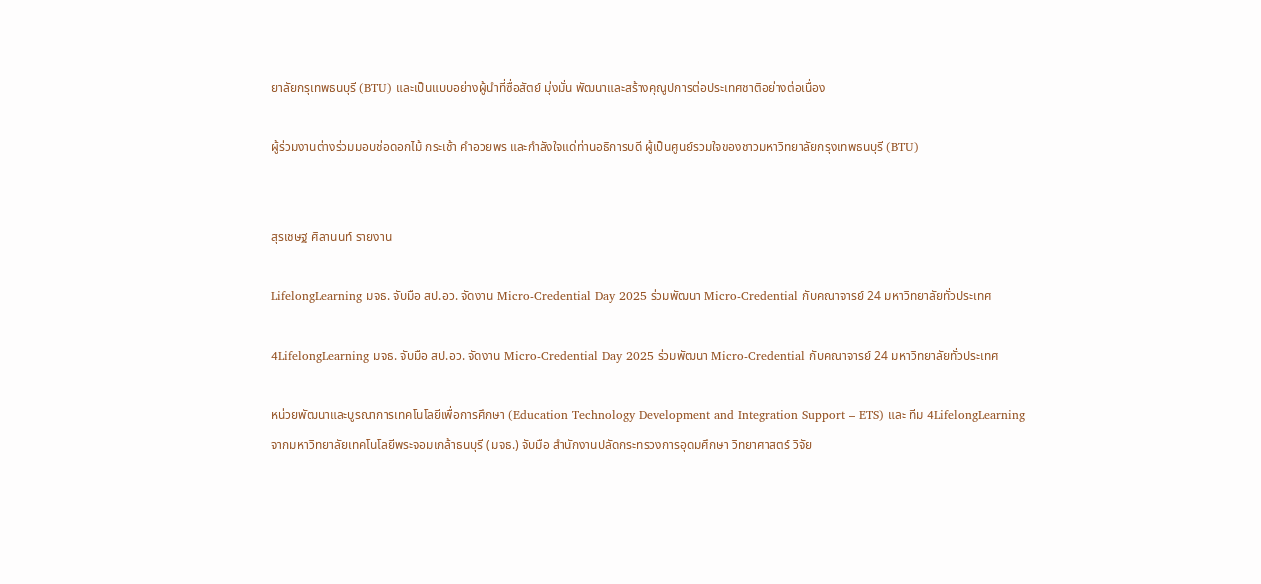ยาลัยกรุเทพธนบุรี (BTU) และเป็นแบบอย่างผู้นำที่ซื่อสัตย์ มุ่งมั่น พัฒนาและสร้างคุณูปการต่อประเทศชาติอย่างต่อเนื่อง

ผู้ร่วมงานต่างร่วมมอบช่อดอกไม้ กระเช้า คำอวยพร และกำลังใจแด่ท่านอธิการบดี ผู้เป็นศูนย์รวมใจของชาวมหาวิทยาลัยกรุงเทพธนบุรี (BTU)


สุรเชษฐ ศิลานนท์ รายงาน

LifelongLearning มจธ. จับมือ สป.อว. จัดงาน Micro-Credential Day 2025 ร่วมพัฒนา Micro-Credential กับคณาจารย์ 24 มหาวิทยาลัยทั่วประเทศ

4LifelongLearning มจธ. จับมือ สป.อว. จัดงาน Micro-Credential Day 2025 ร่วมพัฒนา Micro-Credential กับคณาจารย์ 24 มหาวิทยาลัยทั่วประเทศ

หน่วยพัฒนาและบูรณาการเทคโนโลยีเพื่อการศึกษา (Education Technology Development and Integration Support – ETS) และ ทีม 4LifelongLearning จากมหาวิทยาลัยเทคโนโลยีพระจอมเกล้าธนบุรี (มจธ.) จับมือ สำนักงานปลัดกระทรวงการอุดมศึกษา วิทยาศาสตร์ วิจัย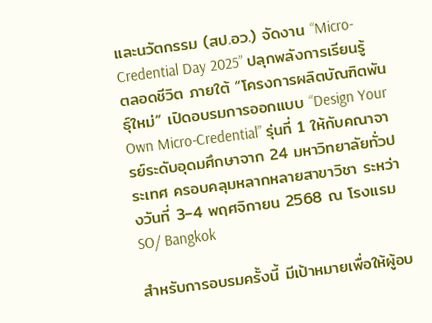และนวัตกรรม (สป.อว.) จัดงาน “Micro-Credential Day 2025” ปลุกพลังการเรียนรู้ตลอดชีวิต ภายใต้ “โครงการผลิตบัณฑิตพันธุ์ใหม่” เปิดอบรมการออกแบบ “Design Your Own Micro-Credential” รุ่นที่ 1 ให้กับคณาจารย์ระดับอุดมศึกษาจาก 24 มหาวิทยาลัยทั่วประเทศ ครอบคลุมหลากหลายสาขาวิชา ระหว่างวันที่ 3–4 พฤศจิกายน 2568 ณ โรงแรม SO/ Bangkok

สำหรับการอบรมครั้งนี้ มีเป้าหมายเพื่อให้ผู้อบ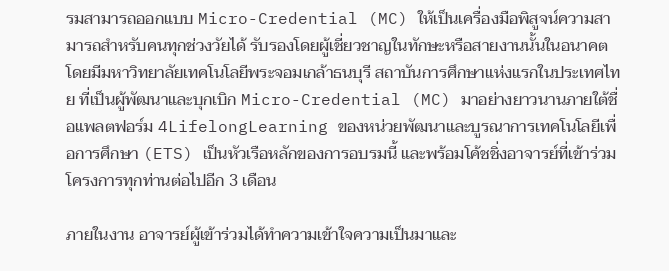รมสามารถออกแบบ Micro-Credential (MC) ให้เป็นเครื่องมือพิสูจน์ความสามารถสำหรับคนทุกช่วงวัยได้ รับรองโดยผู้เชี่ยวชาญในทักษะหรือสายงานนั้นในอนาคต โดยมีมหาวิทยาลัยเทคโนโลยีพระจอมเกล้าธนบุรี สถาบันการศึกษาแห่งแรกในประเทศไทย ที่เป็นผู้พัฒนาและบุกเบิก Micro-Credential (MC) มาอย่างยาวนานภายใต้ชื่อแพลตฟอร์ม 4LifelongLearning ของหน่วยพัฒนาและบูรณาการเทคโนโลยีเพื่อการศึกษา (ETS) เป็นหัวเรือหลักของการอบรมนี้ และพร้อมโค้ชชิ่งอาจารย์ที่เข้าร่วมโครงการทุกท่านต่อไปอีก 3 เดือน

ภายในงาน อาจารย์ผู้เข้าร่วมได้ทำความเข้าใจความเป็นมาและ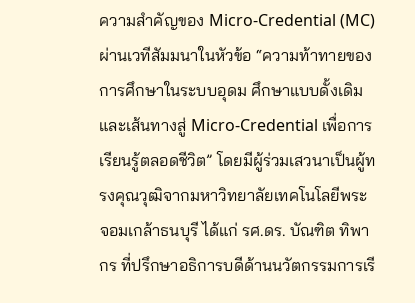ความสำคัญของ Micro-Credential (MC) ผ่านเวทีสัมมนาในหัวข้อ “ความท้าทายของการศึกษาในระบบอุดม ศึกษาแบบดั้งเดิม และเส้นทางสู่ Micro-Credential เพื่อการเรียนรู้ตลอดชีวิต” โดยมีผู้ร่วมเสวนาเป็นผู้ทรงคุณวุฒิจากมหาวิทยาลัยเทคโนโลยีพระจอมเกล้าธนบุรี ได้แก่ รศ.ดร. บัณฑิต ทิพากร ที่ปรึกษาอธิการบดีด้านนวัตกรรมการเรี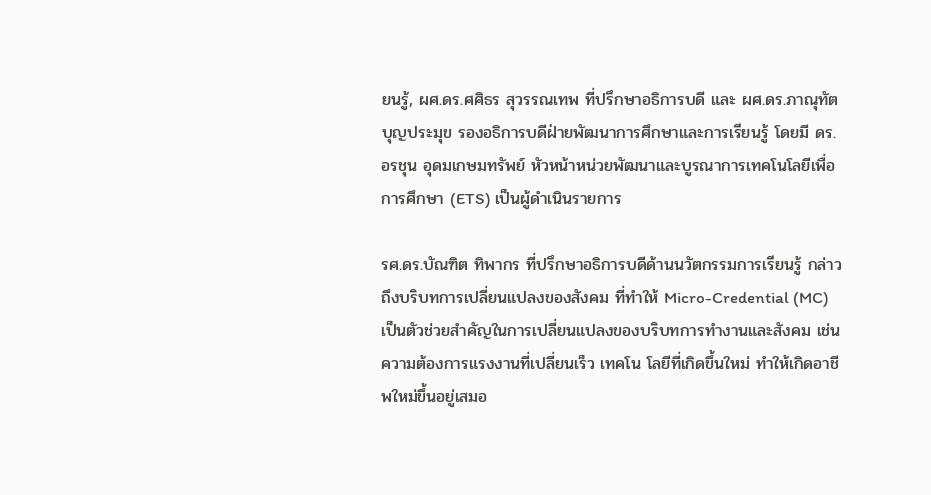ยนรู้, ผศ.ดร.ศศิธร สุวรรณเทพ ที่ปรึกษาอธิการบดี และ ผศ.ดร.ภาณุทัต บุญประมุข รองอธิการบดีฝ่ายพัฒนาการศึกษาและการเรียนรู้ โดยมี ดร.อรชุน อุดมเกษมทรัพย์ หัวหน้าหน่วยพัฒนาและบูรณาการเทคโนโลยีเพื่อการศึกษา (ETS) เป็นผู้ดำเนินรายการ

รศ.ดร.บัณฑิต ทิพากร ที่ปรึกษาอธิการบดีด้านนวัตกรรมการเรียนรู้ กล่าวถึงบริบทการเปลี่ยนแปลงของสังคม ที่ทำให้ Micro-Credential (MC) เป็นตัวช่วยสำคัญในการเปลี่ยนแปลงของบริบทการทำงานและสังคม เช่น ความต้องการแรงงานที่เปลี่ยนเร็ว เทคโน โลยีที่เกิดขึ้นใหม่ ทำให้เกิดอาชีพใหม่ขึ้นอยู่เสมอ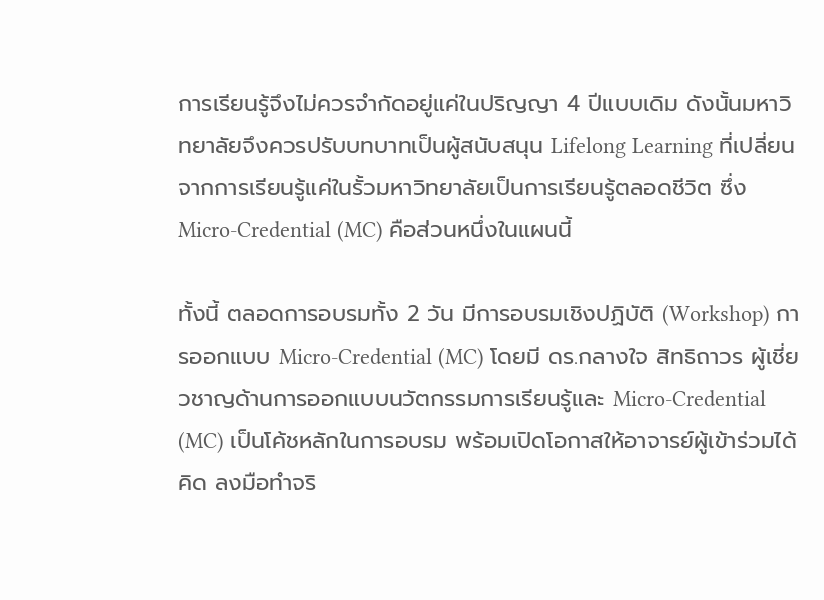การเรียนรู้จึงไม่ควรจำกัดอยู่แค่ในปริญญา 4 ปีแบบเดิม ดังนั้นมหาวิทยาลัยจึงควรปรับบทบาทเป็นผู้สนับสนุน Lifelong Learning ที่เปลี่ยนจากการเรียนรู้แค่ในรั้วมหาวิทยาลัยเป็นการเรียนรู้ตลอดชีวิต ซึ่ง Micro-Credential (MC) คือส่วนหนึ่งในแผนนี้

ทั้งนี้ ตลอดการอบรมทั้ง 2 วัน มีการอบรมเชิงปฏิบัติ (Workshop) การออกแบบ Micro-Credential (MC) โดยมี ดร.กลางใจ สิทธิถาวร ผู้เชี่ยวชาญด้านการออกแบบนวัตกรรมการเรียนรู้และ Micro-Credential (MC) เป็นโค้ชหลักในการอบรม พร้อมเปิดโอกาสให้อาจารย์ผู้เข้าร่วมได้คิด ลงมือทำจริ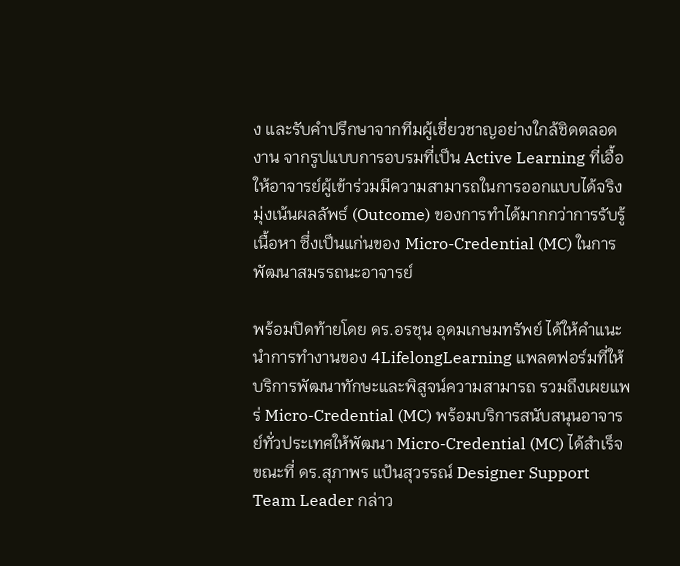ง และรับคำปรึกษาจากทีมผู้เชี่ยวชาญอย่างใกล้ชิดตลอดงาน จากรูปแบบการอบรมที่เป็น Active Learning ที่เอื้อให้อาจารย์ผู้เข้าร่วมมีความสามารถในการออกแบบได้จริง มุ่งเน้นผลลัพธ์ (Outcome) ของการทำได้มากกว่าการรับรู้เนื้อหา ซึ่งเป็นแก่นของ Micro-Credential (MC) ในการพัฒนาสมรรถนะอาจารย์

พร้อมปิดท้ายโดย ดร.อรชุน อุดมเกษมทรัพย์ ได้ให้คำแนะนำการทำงานของ 4LifelongLearning แพลตฟอร์มที่ให้บริการพัฒนาทักษะและพิสูจน์ความสามารถ รวมถึงเผยแพร่ Micro-Credential (MC) พร้อมบริการสนับสนุนอาจารย์ทั่วประเทศให้พัฒนา Micro-Credential (MC) ได้สำเร็จ ขณะที่ ดร.สุภาพร แป้นสุวรรณ์ Designer Support Team Leader กล่าว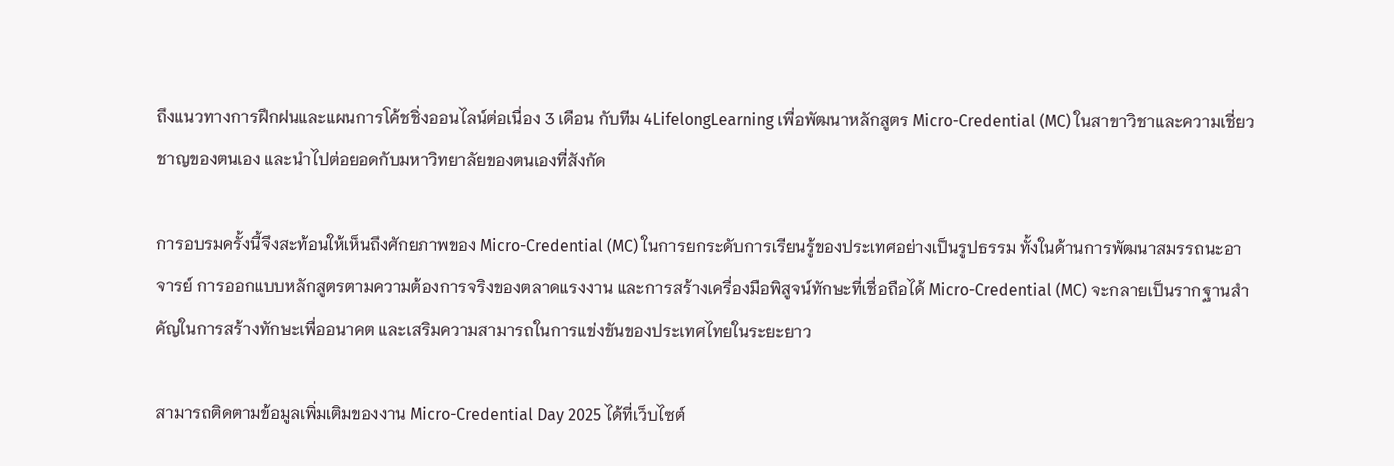ถึงแนวทางการฝึกฝนและแผนการโค้ชชิ่งออนไลน์ต่อเนื่อง 3 เดือน กับทีม 4LifelongLearning เพื่อพัฒนาหลักสูตร Micro-Credential (MC) ในสาขาวิชาและความเชี่ยวชาญของตนเอง และนำไปต่อยอดกับมหาวิทยาลัยของตนเองที่สังกัด

การอบรมครั้งนี้จึงสะท้อนให้เห็นถึงศักยภาพของ Micro-Credential (MC) ในการยกระดับการเรียนรู้ของประเทศอย่างเป็นรูปธรรม ทั้งในด้านการพัฒนาสมรรถนะอาจารย์ การออกแบบหลักสูตรตามความต้องการจริงของตลาดแรงงาน และการสร้างเครื่องมือพิสูจน์ทักษะที่เชื่อถือได้ Micro-Credential (MC) จะกลายเป็นรากฐานสำคัญในการสร้างทักษะเพื่ออนาคต และเสริมความสามารถในการแข่งขันของประเทศไทยในระยะยาว

สามารถติดตามข้อมูลเพิ่มเติมของงาน Micro-Credential Day 2025 ได้ที่เว็บไซต์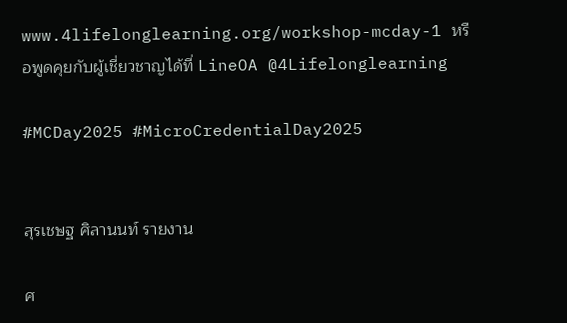www.4lifelonglearning.org/workshop-mcday-1 หรือพูดคุยกับผู้เชี่ยวชาญได้ที่ LineOA @4Lifelonglearning

#MCDay2025 #MicroCredentialDay2025


สุรเชษฐ ศิลานนท์ รายงาน

ศ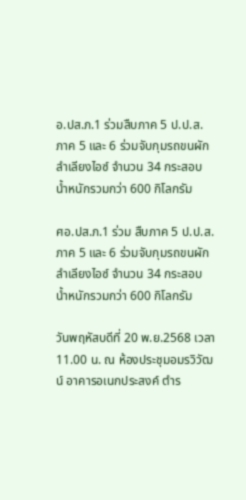อ.ปส.ภ.1 ร่วมสืบภาค 5 ป.ป.ส. ภาค 5 และ 6 ร่วมจับกุมรถขนผักลำเลียงไอซ์ จำนวน 34 กระสอบ น้ำหนักรวมกว่า 600 กิโลกรัม

ศอ.ปส.ภ.1 ร่วม สืบภาค 5 ป.ป.ส. ภาค 5 และ 6 ร่วมจับกุมรถขนผักลำเลียงไอซ์ จำนวน 34 กระสอบ น้ำหนักรวมกว่า 600 กิโลกรัม

วันพฤหัสบดีที่ 20 พ.ย.2568 เวลา 11.00 น. ณ ห้องประชุมอมรวิวัฒน์ อาคารอเนกประสงค์ ตำร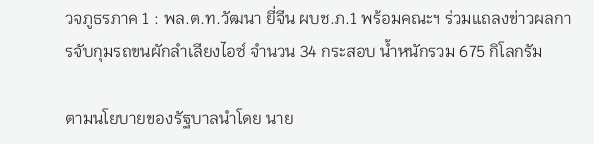วจภูธรภาค 1 : พล.ต.ท.วัฒนา ยี่จีน ผบช.ภ.1 พร้อมคณะฯ ร่วมแถลงข่าวผลการจับกุมรถขนผักลำเลียงไอซ์ จำนวน 34 กระสอบ น้ำหนักรวม 675 กิโลกรัม

ตามนโยบายของรัฐบาลนำโดย นาย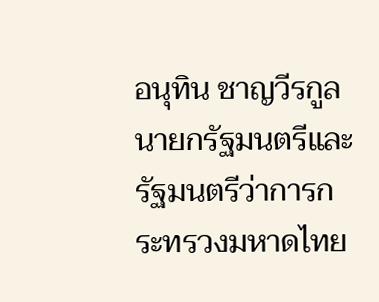อนุทิน ชาญวีรกูล นายกรัฐมนตรีและรัฐมนตรีว่าการกระทรวงมหาดไทย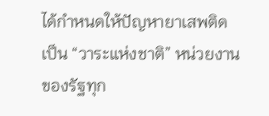ได้กำหนดให้ปัญหายาเสพติดเป็น “วาระแห่งชาติ” หน่วยงานของรัฐทุก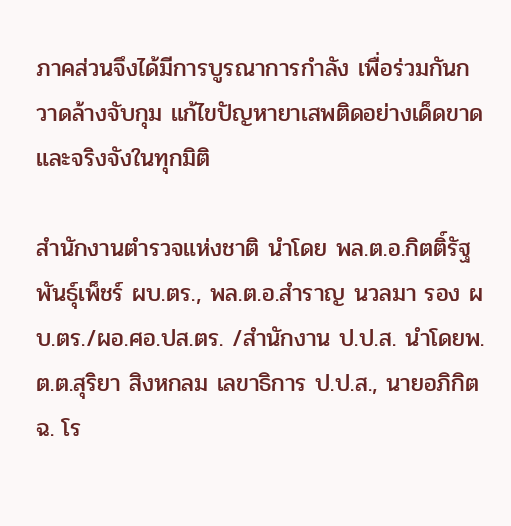ภาคส่วนจึงได้มีการบูรณาการกำลัง เพื่อร่วมกันกวาดล้างจับกุม แก้ไขปัญหายาเสพติดอย่างเด็ดขาดและจริงจังในทุกมิติ

สำนักงานตำรวจแห่งชาติ นำโดย พล.ต.อ.กิตติ์รัฐ พันธุ์เพ็ชร์ ผบ.ตร., พล.ต.อ.สำราญ นวลมา รอง ผบ.ตร./ผอ.ศอ.ปส.ตร. /สำนักงาน ป.ป.ส. นำโดยพ.ต.ต.สุริยา สิงหกลม เลขาธิการ ป.ป.ส., นายอภิกิต ฉ. โร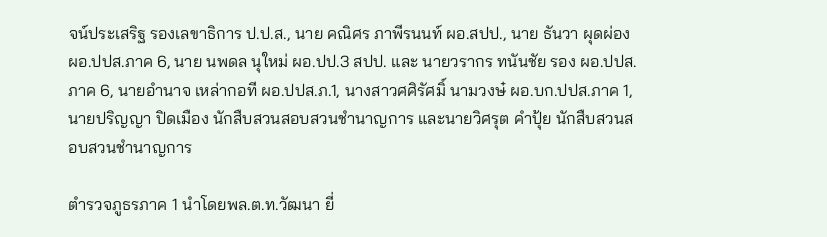จน์ประเสริฐ รองเลขาธิการ ป.ป.ส., นาย คณิศร ภาพีรนนท์ ผอ.สปป., นาย ธันวา ผุดผ่อง ผอ.ปปส.ภาค 6, นาย นพดล นุใหม่ ผอ.ปป.3 สปป. และ นายวรากร ทนันชัย รอง ผอ.ปปส.ภาค 6, นายอำนาจ เหล่ากอที ผอ.ปปส.ภ.1, นางสาวศศิรัศมิ์ นามวงษ๋ ผอ.บก.ปปส.ภาค 1, นายปริญญา ปิดเมือง นักสืบสวนสอบสวนชำนาญการ และนายวิศรุต คำปุ้ย นักสืบสวนสอบสวนชำนาญการ

ตำรวจภูธรภาค 1 นำโดยพล.ต.ท.วัฒนา ยี่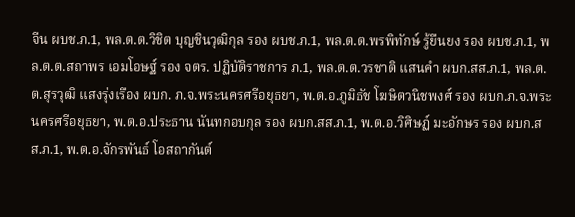จีน ผบช.ภ.1, พล.ต.ต.วิชิต บุญชินวุฒิกุล รอง ผบช.ภ.1, พล.ต.ต.พรพิทักษ์ รู้ยืนยง รอง ผบช.ภ.1, พล.ต.ต.สถาพร เอมโอษฐ์ รอง จตร. ปฏิบัติราชการ ภ.1, พล.ต.ต.วรชาติ แสนคำ ผบก.สส.ภ.1, พล.ต.ต.สุรวุฒิ แสงรุ่งเรือง ผบก. ภ.จ.พระนครศรีอยุธยา, พ.ต.อ.ภูมิธัช โฆษิตวนิชพงศ์ รอง ผบก.ภ.จ.พระนครศรีอยุธยา, พ.ต.อ.ประธาน นันทกอบกุล รอง ผบก.สส.ภ.1, พ.ต.อ.วิศิษฏ์ มะอักษร รอง ผบก.สส.ภ.1, พ.ต.อ.จักรพันธ์ โอสถากันต์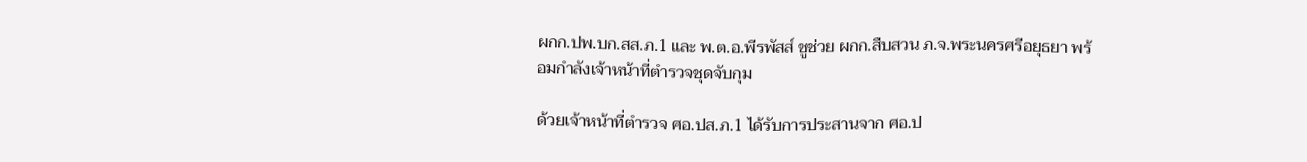ผกก.ปพ.บก.สส.ภ.1 และ พ.ต.อ.พีรพัสส์ ชูช่วย ผกก.สืบสวน ภ.จ.พระนครศรีอยุธยา พร้อมกำลังเจ้าหน้าที่ตำรวจชุดจับกุม

ด้วยเจ้าหน้าที่ตำรวจ ศอ.ปส.ภ.1 ได้รับการประสานจาก ศอ.ป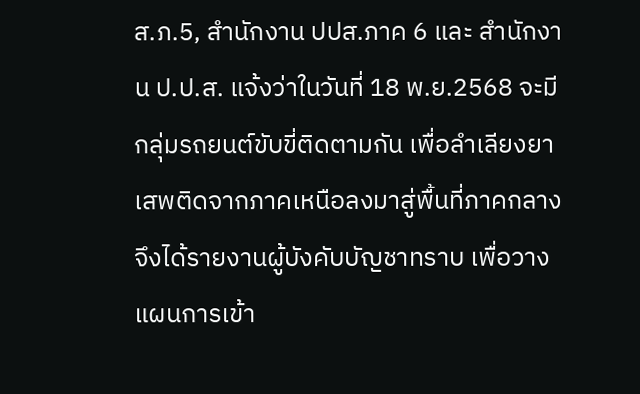ส.ภ.5, สำนักงาน ปปส.ภาค 6 และ สำนักงาน ป.ป.ส. แจ้งว่าในวันที่ 18 พ.ย.2568 จะมีกลุ่มรถยนต์ขับขี่ติดตามกัน เพื่อลำเลียงยาเสพติดจากภาคเหนือลงมาสู่พื้นที่ภาคกลาง จึงได้รายงานผู้บังคับบัญชาทราบ เพื่อวางแผนการเข้า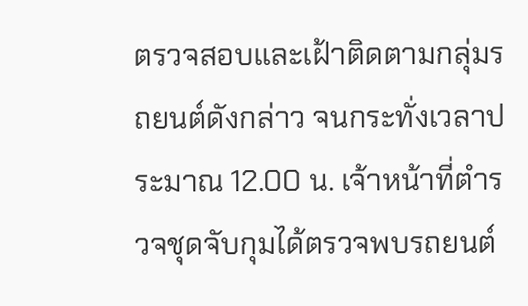ตรวจสอบและเฝ้าติดตามกลุ่มรถยนต์ดังกล่าว จนกระทั่งเวลาประมาณ 12.00 น. เจ้าหน้าที่ตำรวจชุดจับกุมได้ตรวจพบรถยนต์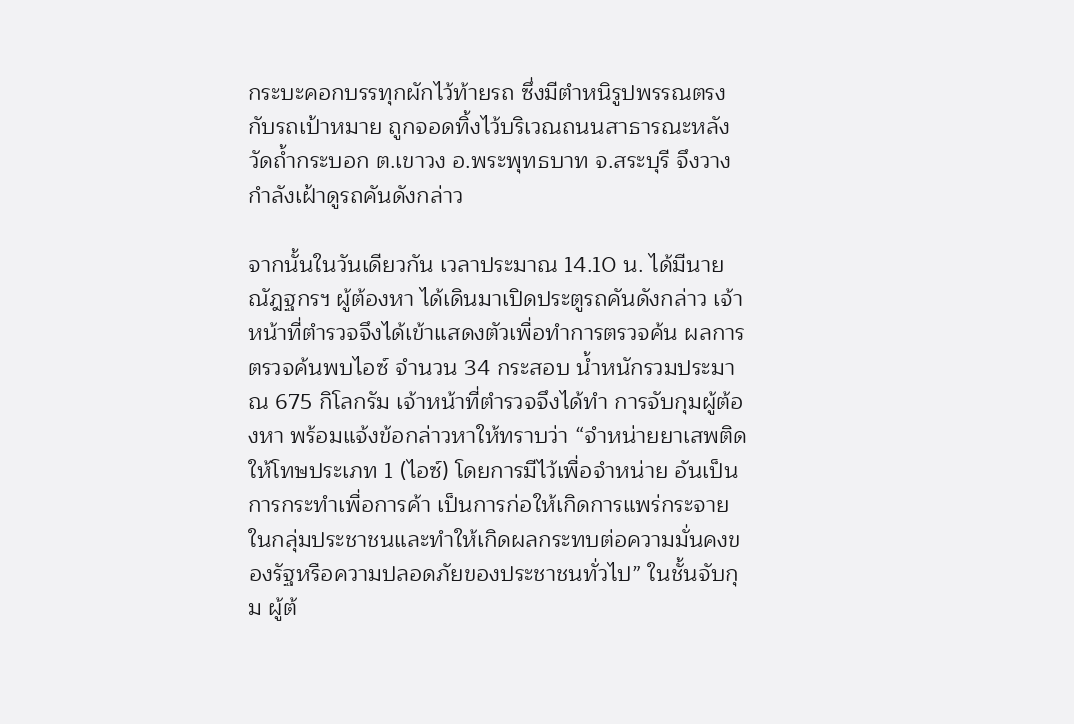กระบะคอกบรรทุกผักไว้ท้ายรถ ซึ่งมีตำหนิรูปพรรณตรงกับรถเป้าหมาย ถูกจอดทิ้งไว้บริเวณถนนสาธารณะหลังวัดถ้ำกระบอก ต.เขาวง อ.พระพุทธบาท จ.สระบุรี จึงวางกำลังเฝ้าดูรถคันดังกล่าว

จากนั้นในวันเดียวกัน เวลาประมาณ 14.10 น. ได้มีนาย ณัฎฐกรฯ ผู้ต้องหา ได้เดินมาเปิดประตูรถคันดังกล่าว เจ้าหน้าที่ตำรวจจึงได้เข้าแสดงตัวเพื่อทำการตรวจค้น ผลการตรวจค้นพบไอซ์ จำนวน 34 กระสอบ น้ำหนักรวมประมาณ 675 กิโลกรัม เจ้าหน้าที่ตำรวจจึงได้ทำ การจับกุมผู้ต้องหา พร้อมแจ้งข้อกล่าวหาให้ทราบว่า “จำหน่ายยาเสพติดให้โทษประเภท 1 (ไอซ์) โดยการมีไว้เพื่อจำหน่าย อันเป็นการกระทำเพื่อการค้า เป็นการก่อให้เกิดการแพร่กระจายในกลุ่มประชาชนและทำให้เกิดผลกระทบต่อความมั่นคงของรัฐหรือความปลอดภัยของประชาชนทั่วไป” ในชั้นจับกุม ผู้ต้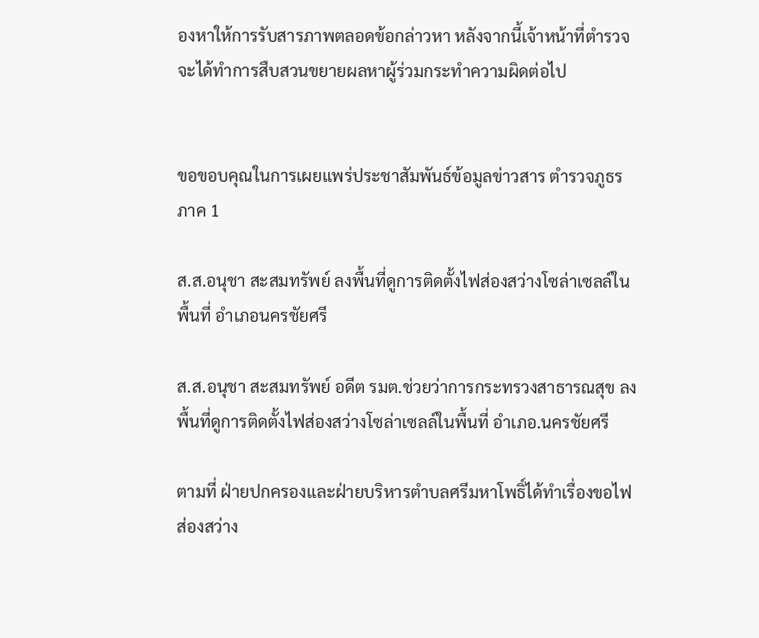องหาให้การรับสารภาพตลอดข้อกล่าวหา หลังจากนี้เจ้าหน้าที่ตำรวจจะได้ทำการสืบสวนขยายผลหาผู้ร่วมกระทำความผิดต่อไป


ขอขอบคุณในการเผยแพร่ประชาสัมพันธ์ข้อมูลข่าวสาร ตำรวจภูธรภาค 1

ส.ส.อนุชา สะสมทรัพย์ ลงพื้นที่ดูการติดตั้งไฟส่องสว่างโซล่าเซลล์ในพื้นที่ อำเภอนครชัยศรี

ส.ส.อนุชา สะสมทรัพย์ อดีต รมต.ช่วยว่าการกระทรวงสาธารณสุข ลงพื้นที่ดูการติดตั้งไฟส่องสว่างโซล่าเซลล์ในพื้นที่ อำเภอ.นครชัยศรี

ตามที่ ฝ่ายปกครองและฝ่ายบริหารตำบลศรีมหาโพธิ์ได้ทำเรื่องขอไฟส่องสว่าง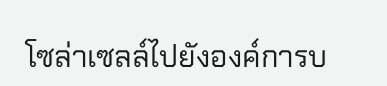โซล่าเซลล์ไปยังองค์การบ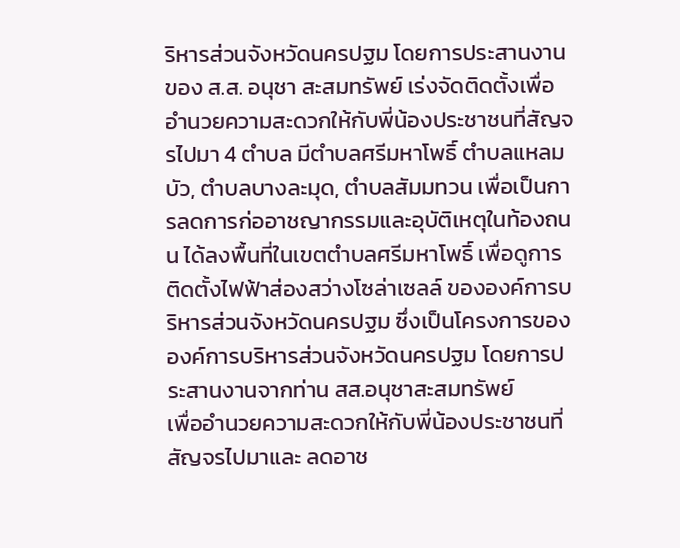ริหารส่วนจังหวัดนครปฐม โดยการประสานงานของ ส.ส. อนุชา สะสมทรัพย์ เร่งจัดติดตั้งเพื่ออำนวยความสะดวกให้กับพี่น้องประชาชนที่สัญจรไปมา 4 ตำบล มีตำบลศรีมหาโพธิ์ ตำบลแหลมบัว, ตำบลบางละมุด, ตำบลสัมมทวน เพื่อเป็นการลดการก่ออาชญากรรมและอุบัติเหตุในท้องถนน ได้ลงพื้นที่ในเขตตำบลศรีมหาโพธิ์ เพื่อดูการติดตั้งไฟฟ้าส่องสว่างโซล่าเซลล์ ขององค์การบริหารส่วนจังหวัดนครปฐม ซึ่งเป็นโครงการขององค์การบริหารส่วนจังหวัดนครปฐม โดยการประสานงานจากท่าน สส.อนุชาสะสมทรัพย์
เพื่ออำนวยความสะดวกให้กับพี่น้องประชาชนที่สัญจรไปมาและ ลดอาช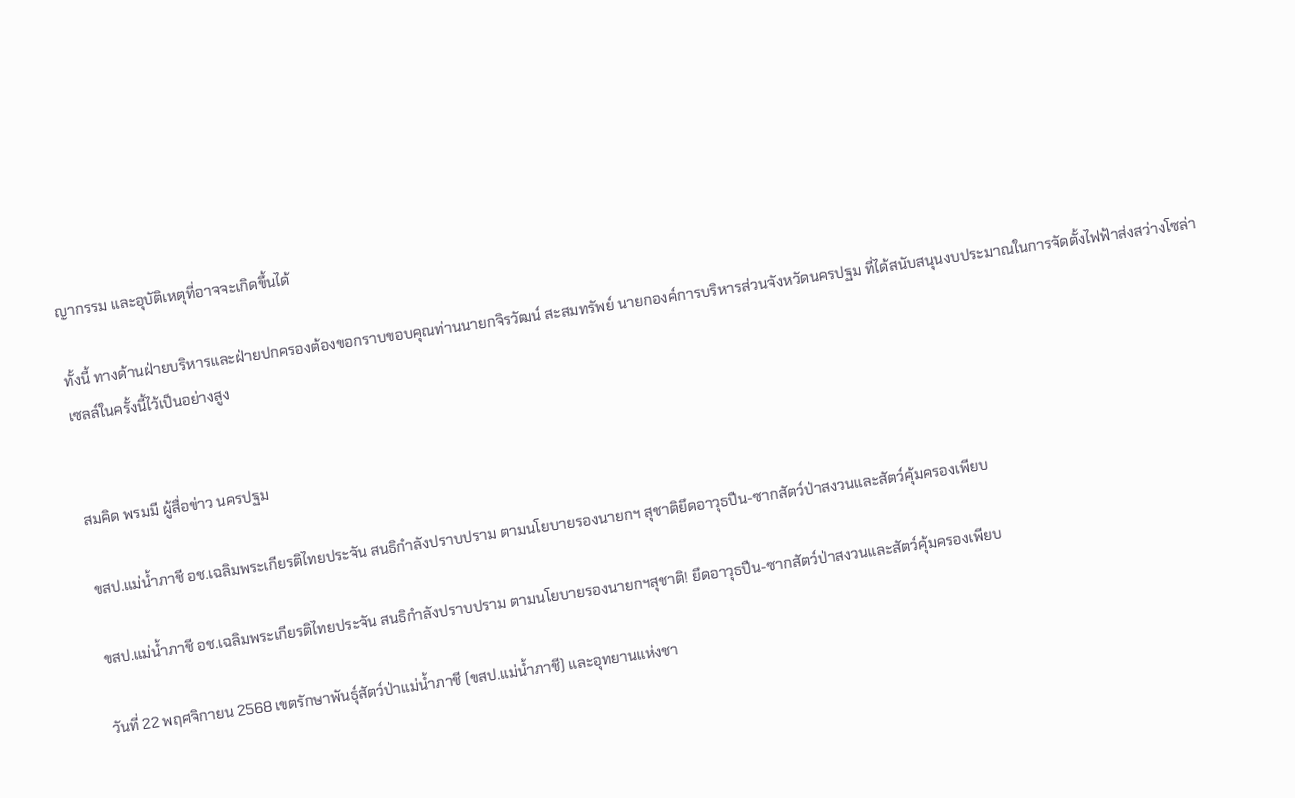ญากรรม และอุบัติเหตุที่อาจจะเกิดขึ้นได้

ทั้งนี้ ทางด้านฝ่ายบริหารและฝ่ายปกครองต้องขอกราบขอบคุณท่านนายกจิรวัฒน์ สะสมทรัพย์ นายกองค์การบริหารส่วนจังหวัดนครปฐม ที่ได้สนับสนุนงบประมาณในการจัดตั้งไฟฟ้าส่งสว่างโซล่าเซลล์ในครั้งนี้ไว้เป็นอย่างสูง


สมคิด พรมมี ผู้สื่อข่าว นครปฐม

ขสป.แม่น้ำภาชี อช.เฉลิมพระเกียรติไทยประจัน สนธิกำลังปราบปราม ตามนโยบายรองนายกฯ สุชาติยึดอาวุธปืน-ซากสัตว์ป่าสงวนและสัตว์คุ้มครองเพียบ

ขสป.แม่น้ำภาชี อช.เฉลิมพระเกียรติไทยประจัน สนธิกำลังปราบปราม ตามนโยบายรองนายกฯสุชาติ! ยึดอาวุธปืน-ซากสัตว์ป่าสงวนและสัตว์คุ้มครองเพียบ

วันที่ 22 พฤศจิกายน 2568 เขตรักษาพันธุ์สัตว์ป่าแม่น้ำภาชี (ขสป.แม่น้ำภาชี) และอุทยานแห่งชา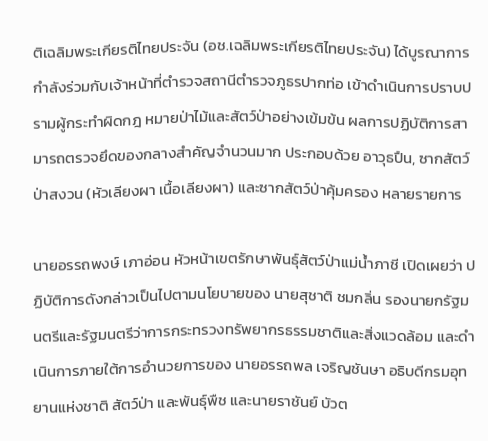ติเฉลิมพระเกียรติไทยประจัน (อช.เฉลิมพระเกียรติไทยประจัน) ได้บูรณาการกำลังร่วมกับเจ้าหน้าที่ตำรวจสถานีตำรวจภูธรปากท่อ เข้าดำเนินการปราบปรามผู้กระทำผิดกฎ หมายป่าไม้และสัตว์ป่าอย่างเข้มข้น ผลการปฏิบัติการสามารถตรวจยึดของกลางสำคัญจำนวนมาก ประกอบด้วย อาวุธปืน, ซากสัตว์ป่าสงวน (หัวเลียงผา เนื้อเลียงผา) และซากสัตว์ป่าคุ้มครอง หลายรายการ

นายอรรถพงษ์ เภาอ่อน หัวหน้าเขตรักษาพันธุ์สัตว์ป่าแม่น้ำภาชี เปิดเผยว่า ปฏิบัติการดังกล่าวเป็นไปตามนโยบายของ นายสุชาติ ชมกลิ่น รองนายกรัฐมนตรีและรัฐมนตรีว่าการกระทรวงทรัพยากรธรรมชาติและสิ่งแวดล้อม และดำเนินการภายใต้การอำนวยการของ นายอรรถพล เจริญชันษา อธิบดีกรมอุทยานแห่งชาติ สัตว์ป่า และพันธุ์พืช และนายราชันย์ บัวต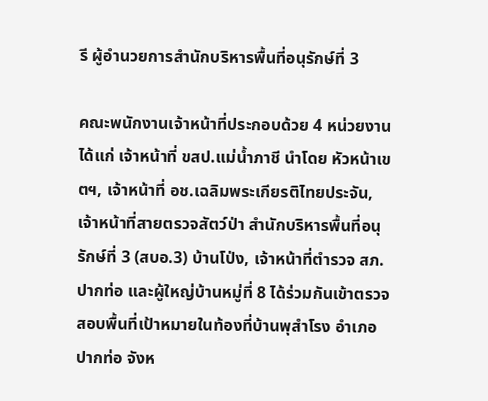รี ผู้อำนวยการสำนักบริหารพื้นที่อนุรักษ์ที่ 3

คณะพนักงานเจ้าหน้าที่ประกอบด้วย 4 หน่วยงาน ได้แก่ เจ้าหน้าที่ ขสป.แม่น้ำภาชี นำโดย หัวหน้าเขตฯ, เจ้าหน้าที่ อช.เฉลิมพระเกียรติไทยประจัน, เจ้าหน้าที่สายตรวจสัตว์ป่า สำนักบริหารพื้นที่อนุรักษ์ที่ 3 (สบอ.3) บ้านโป่ง, เจ้าหน้าที่ตำรวจ สภ.ปากท่อ และผู้ใหญ่บ้านหมู่ที่ 8 ได้ร่วมกันเข้าตรวจสอบพื้นที่เป้าหมายในท้องที่บ้านพุสำโรง อำเภอปากท่อ จังห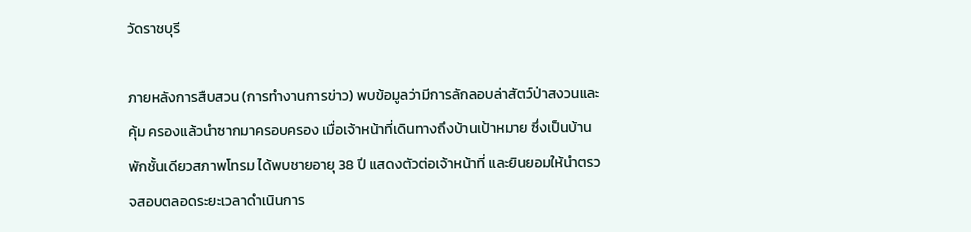วัดราชบุรี

ภายหลังการสืบสวน (การทำงานการข่าว) พบข้อมูลว่ามีการลักลอบล่าสัตว์ป่าสงวนและคุ้ม ครองแล้วนำซากมาครอบครอง เมื่อเจ้าหน้าที่เดินทางถึงบ้านเป้าหมาย ซึ่งเป็นบ้านพักชั้นเดียวสภาพโทรม ได้พบชายอายุ 38 ปี แสดงตัวต่อเจ้าหน้าที่ และยินยอมให้นำตรวจสอบตลอดระยะเวลาดำเนินการ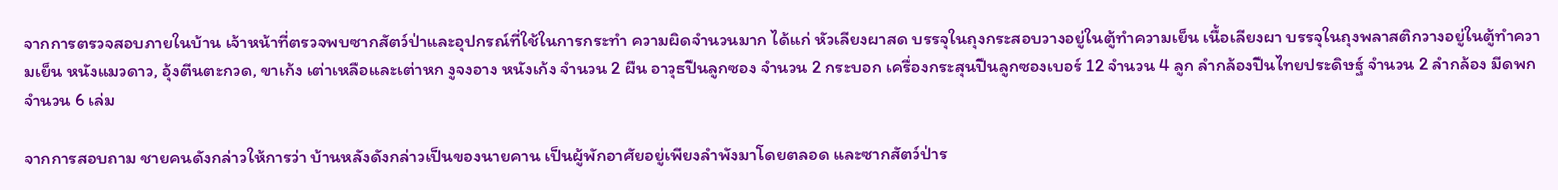จากการตรวจสอบภายในบ้าน เจ้าหน้าที่ตรวจพบซากสัตว์ป่าและอุปกรณ์ที่ใช้ในการกระทำ ความผิดจำนวนมาก ได้แก่ หัวเลียงผาสด บรรจุในถุงกระสอบวางอยู่ในตู้ทำความเย็น เนื้อเลียงผา บรรจุในถุงพลาสติกวางอยู่ในตู้ทำความเย็น หนังแมวดาว, อุ้งตีนตะกวด, ขาเก้ง เต่าเหลือและเต่าหก งูจงอาง หนังเก้ง จำนวน 2 ผืน อาวุธปืนลูกซอง จำนวน 2 กระบอก เครื่องกระสุนปืนลูกซองเบอร์ 12 จำนวน 4 ลูก ลำกล้องปืนไทยประดิษฐ์ จำนวน 2 ลำกล้อง มีดพก จำนวน 6 เล่ม

จากการสอบถาม ชายคนดังกล่าวให้การว่า บ้านหลังดังกล่าวเป็นของนายคาน เป็นผู้พักอาศัยอยู่เพียงลำพังมาโดยตลอด และซากสัตว์ป่าร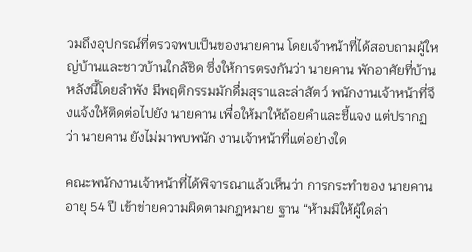วมถึงอุปกรณ์ที่ตรวจพบเป็นของนายคาน โดยเจ้าหน้าที่ได้สอบถามผู้ใหญ่บ้านและชาวบ้านใกล้ชิด ซึ่งให้การตรงกันว่า นายคาน พักอาศัยที่บ้านหลังนี้โดยลำพัง มีพฤติกรรมมักดื่มสุราและล่าสัตว์ พนักงานเจ้าหน้าที่จึงแจ้งให้ติดต่อไปยัง นายคาน เพื่อให้มาให้ถ้อยคำและชี้แจง แต่ปรากฏว่า นายคาน ยังไม่มาพบพนัก งานเจ้าหน้าที่แต่อย่างใด

คณะพนักงานเจ้าหน้าที่ได้พิจารณาแล้วเห็นว่า การกระทำของ นายคาน อายุ 54 ปี เข้าข่ายความผิดตามกฎหมาย ฐาน “ห้ามมิให้ผู้ใดล่า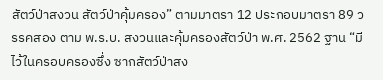สัตว์ป่าสงวน สัตว์ป่าคุ้มครอง” ตามมาตรา 12 ประกอบมาตรา 89 วรรคสอง ตาม พ.ร.บ. สงวนและคุ้มครองสัตว์ป่า พ.ศ. 2562 ฐาน “มีไว้ในครอบครองซึ่ง ซากสัตว์ป่าสง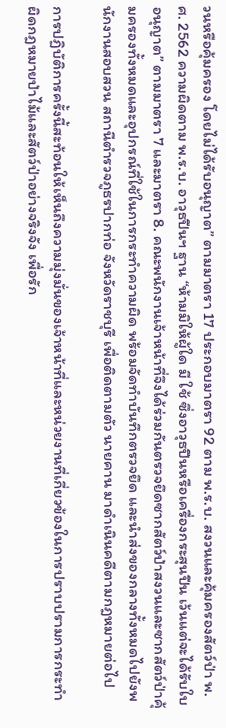วนหรือคุ้มครอง โดยไม่ได้รับอนุญาต” ตามมาตรา 17 ประกอบมาตรา 92 ตาม พ.ร.บ. สงวนและคุ้มครองสัตว์ป่า พ.ศ. 2562 ความผิดตาม พ.ร.บ. อาวุธปืนฯ ฐาน “ห้ามมิให้ผู้ใด มี ใช้ ซึ่งอาวุธปืนหรือเครื่องกระสุนปืน เว้นแต่จะได้รับใบอนุญาต” ตามมาตรา 7 และมาตรา 8. คณะพนักงานเจ้าหน้าที่จึงได้ร่วมกันตรวจยึดซากสัตว์ป่าสงวนและซากสัตว์ป่าคุ้มครองทั้งหมดและอุปกรณ์ที่ใช้ในการกระทำความผิด พร้อมจัดทำบันทึกตรวจยึด และนำส่งของกลางทั้งหมดไปยังพนักงานสอบสวน สถานีตำรวจภูธรปากท่อ จังหวัดราชบุรี เพื่อติดตามตัว นายคาน มาดำเนินคดีตามกฎหมายต่อไป

การปฏิบัติการครั้งนี้สะท้อนให้เห็นถึงความมุ่งมั่นของเจ้าหน้าที่และหน่วยงานที่เกี่ยวข้องในการปราบปรามการกระทำผิดกฎหมายป่าไม้และสัตว์ป่าอย่างจริงจัง เพื่อรัก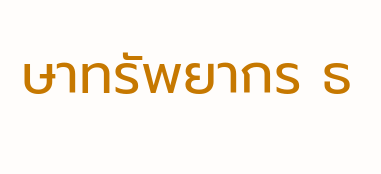ษาทรัพยากร ธ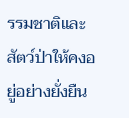รรมชาติและสัตว์ป่าให้คงอยู่อย่างยั่งยืน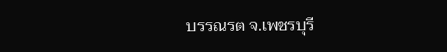บรรณรต จ.เพชรบุรี